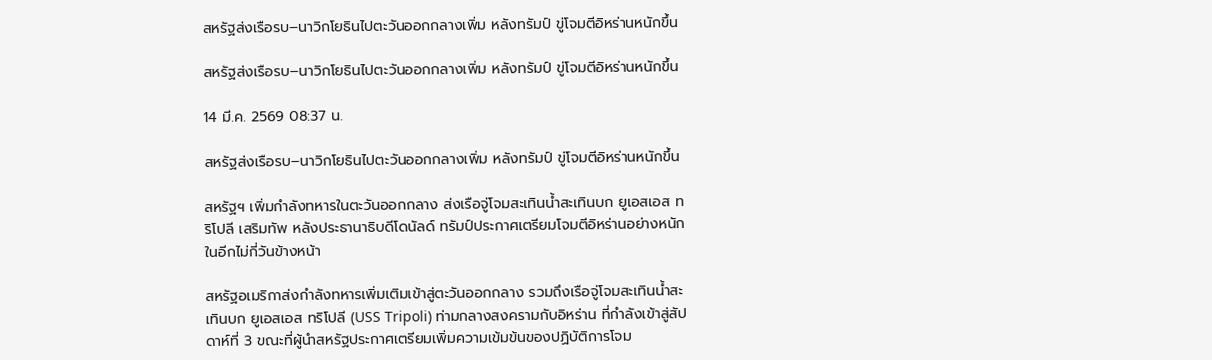สหรัฐส่งเรือรบ–นาวิกโยธินไปตะวันออกกลางเพิ่ม หลังทรัมป์ ขู่โจมตีอิหร่านหนักขึ้น

สหรัฐส่งเรือรบ–นาวิกโยธินไปตะวันออกกลางเพิ่ม หลังทรัมป์ ขู่โจมตีอิหร่านหนักขึ้น

14 มี.ค. 2569 08:37 น.

สหรัฐส่งเรือรบ–นาวิกโยธินไปตะวันออกกลางเพิ่ม หลังทรัมป์ ขู่โจมตีอิหร่านหนักขึ้น

สหรัฐฯ เพิ่มกำลังทหารในตะวันออกกลาง ส่งเรือจู่โจมสะเทินน้ำสะเทินบก ยูเอสเอส ทริโปลี เสริมทัพ หลังประธานาธิบดีโดนัลด์ ทรัมป์ประกาศเตรียมโจมตีอิหร่านอย่างหนัก ในอีกไม่กี่วันข้างหน้า

สหรัฐอเมริกาส่งกำลังทหารเพิ่มเติมเข้าสู่ตะวันออกกลาง รวมถึงเรือจู่โจมสะเทินน้ำสะเทินบก ยูเอสเอส ทริโปลี (USS Tripoli) ท่ามกลางสงครามกับอิหร่าน ที่กำลังเข้าสู่สัปดาห์ที่ 3 ขณะที่ผู้นำสหรัฐประกาศเตรียมเพิ่มความเข้มข้นของปฏิบัติการโจม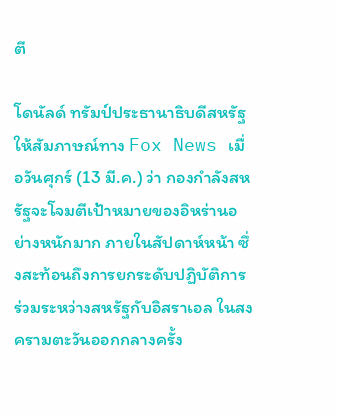ตี

โดนัลด์ ทรัมป์ประธานาธิบดีสหรัฐ ให้สัมภาษณ์ทาง Fox News เมื่อวันศุกร์ (13 มี.ค.) ว่า กองกำลังสหรัฐจะโจมตีเป้าหมายของอิหร่านอย่างหนักมาก ภายในสัปดาห์หน้า ซึ่งสะท้อนถึงการยกระดับปฏิบัติการร่วมระหว่างสหรัฐกับอิสราเอล ในสงครามตะวันออกกลางครั้ง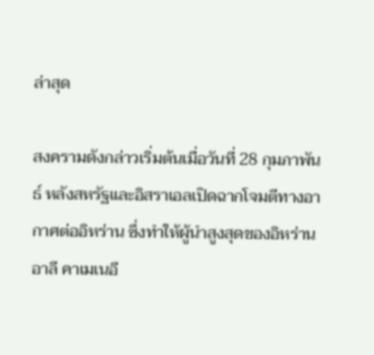ล่าสุด

สงครามดังกล่าวเริ่มต้นเมื่อวันที่ 28 กุมภาพันธ์ หลังสหรัฐและอิสราเอลเปิดฉากโจมตีทางอากาศต่ออิหร่าน ซึ่งทำให้ผู้นำสูงสุดของอิหร่าน อาลี คาเมเนอี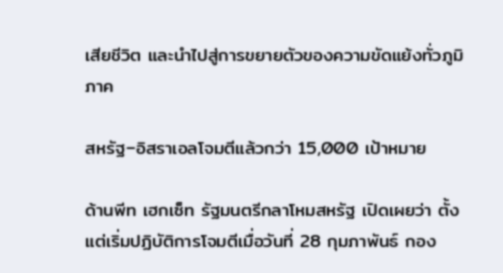เสียชีวิต และนำไปสู่การขยายตัวของความขัดแย้งทั่วภูมิภาค

สหรัฐ–อิสราเอลโจมตีแล้วกว่า 15,000 เป้าหมาย

ด้านพีท เฮกเซ็ท รัฐมนตรีกลาโหมสหรัฐ เปิดเผยว่า ตั้งแต่เริ่มปฏิบัติการโจมตีเมื่อวันที่ 28 กุมภาพันธ์ กอง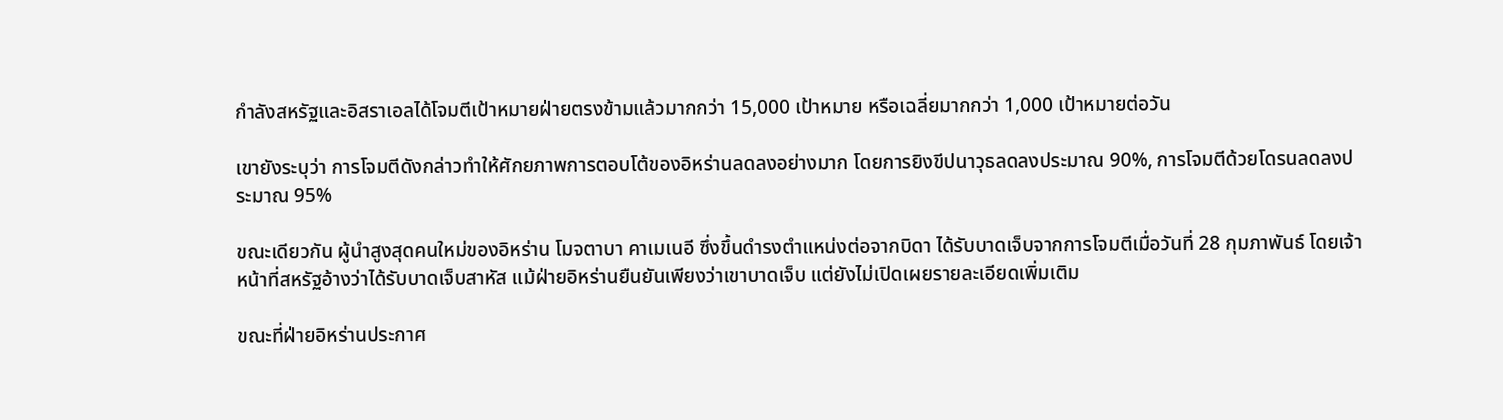กำลังสหรัฐและอิสราเอลได้โจมตีเป้าหมายฝ่ายตรงข้ามแล้วมากกว่า 15,000 เป้าหมาย หรือเฉลี่ยมากกว่า 1,000 เป้าหมายต่อวัน

เขายังระบุว่า การโจมตีดังกล่าวทำให้ศักยภาพการตอบโต้ของอิหร่านลดลงอย่างมาก โดยการยิงขีปนาวุธลดลงประมาณ 90%, การโจมตีด้วยโดรนลดลงประมาณ 95%

ขณะเดียวกัน ผู้นำสูงสุดคนใหม่ของอิหร่าน โมจตาบา คาเมเนอี ซึ่งขึ้นดำรงตำแหน่งต่อจากบิดา ได้รับบาดเจ็บจากการโจมตีเมื่อวันที่ 28 กุมภาพันธ์ โดยเจ้าหน้าที่สหรัฐอ้างว่าได้รับบาดเจ็บสาหัส แม้ฝ่ายอิหร่านยืนยันเพียงว่าเขาบาดเจ็บ แต่ยังไม่เปิดเผยรายละเอียดเพิ่มเติม

ขณะที่ฝ่ายอิหร่านประกาศ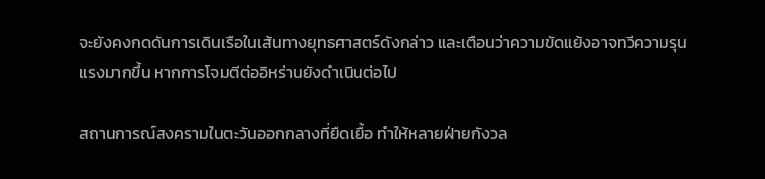จะยังคงกดดันการเดินเรือในเส้นทางยุทธศาสตร์ดังกล่าว และเตือนว่าความขัดแย้งอาจทวีความรุนแรงมากขึ้น หากการโจมตีต่ออิหร่านยังดำเนินต่อไป

สถานการณ์สงครามในตะวันออกกลางที่ยืดเยื้อ ทำให้หลายฝ่ายกังวล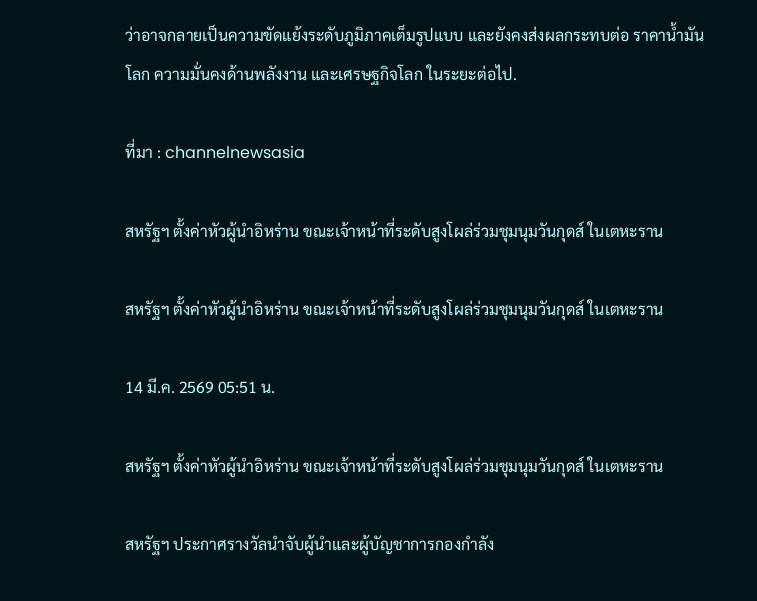ว่าอาจกลายเป็นความขัดแย้งระดับภูมิภาคเต็มรูปแบบ และยังคงส่งผลกระทบต่อ ราคาน้ำมันโลก ความมั่นคงด้านพลังงาน และเศรษฐกิจโลก ในระยะต่อไป.

ที่มา : channelnewsasia

สหรัฐฯ ตั้งค่าหัวผู้นำอิหร่าน ขณะเจ้าหน้าที่ระดับสูงโผล่ร่วมชุมนุมวันกุดส์ ในเตหะราน

สหรัฐฯ ตั้งค่าหัวผู้นำอิหร่าน ขณะเจ้าหน้าที่ระดับสูงโผล่ร่วมชุมนุมวันกุดส์ ในเตหะราน

14 มี.ค. 2569 05:51 น.

สหรัฐฯ ตั้งค่าหัวผู้นำอิหร่าน ขณะเจ้าหน้าที่ระดับสูงโผล่ร่วมชุมนุมวันกุดส์ ในเตหะราน

สหรัฐฯ ประกาศรางวัลนำจับผู้นำและผู้บัญชาการกองกำลัง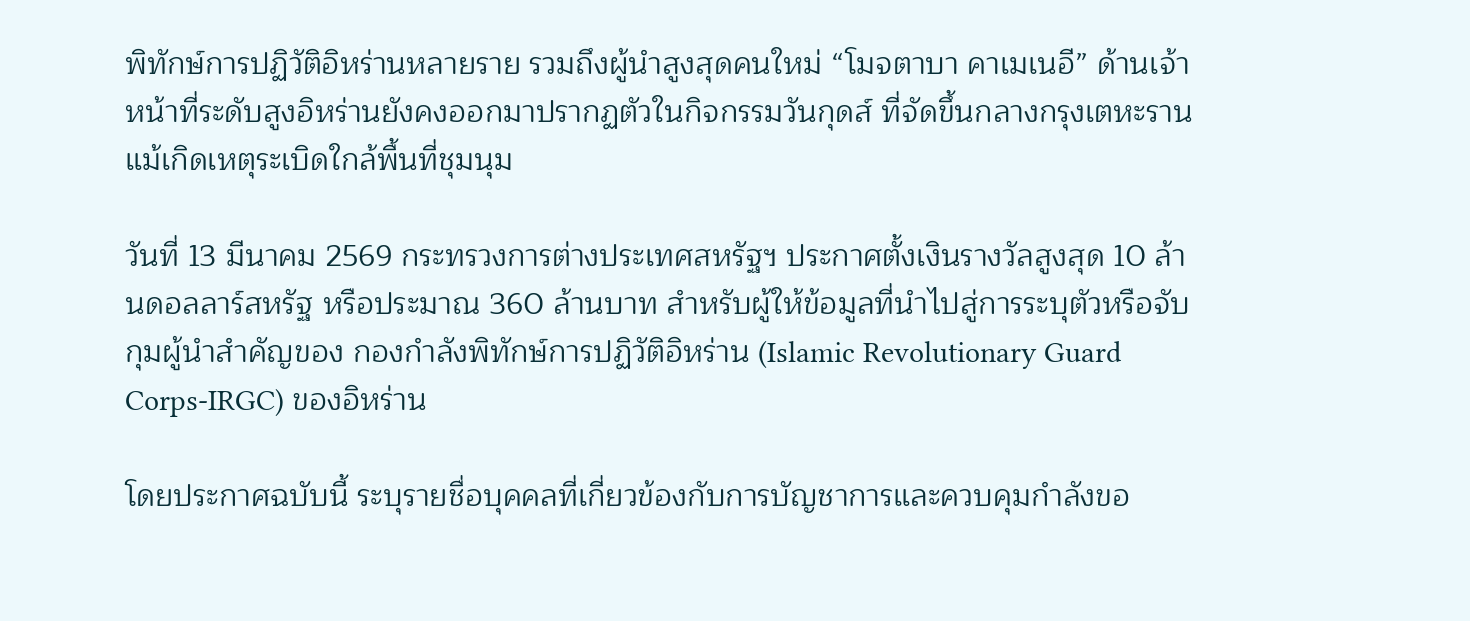พิทักษ์การปฏิวัติอิหร่านหลายราย รวมถึงผู้นำสูงสุดคนใหม่ “โมจตาบา คาเมเนอี” ด้านเจ้าหน้าที่ระดับสูงอิหร่านยังคงออกมาปรากฏตัวในกิจกรรมวันกุดส์ ที่จัดขึ้นกลางกรุงเตหะราน แม้เกิดเหตุระเบิดใกล้พื้นที่ชุมนุม

วันที่ 13 มีนาคม 2569 กระทรวงการต่างประเทศสหรัฐฯ ประกาศตั้งเงินรางวัลสูงสุด 10 ล้านดอลลาร์สหรัฐ หรือประมาณ 360 ล้านบาท สำหรับผู้ให้ข้อมูลที่นำไปสู่การระบุตัวหรือจับกุมผู้นำสำคัญของ กองกำลังพิทักษ์การปฏิวัติอิหร่าน (Islamic Revolutionary Guard Corps-IRGC) ของอิหร่าน

โดยประกาศฉบับนี้ ระบุรายชื่อบุคคลที่เกี่ยวข้องกับการบัญชาการและควบคุมกำลังขอ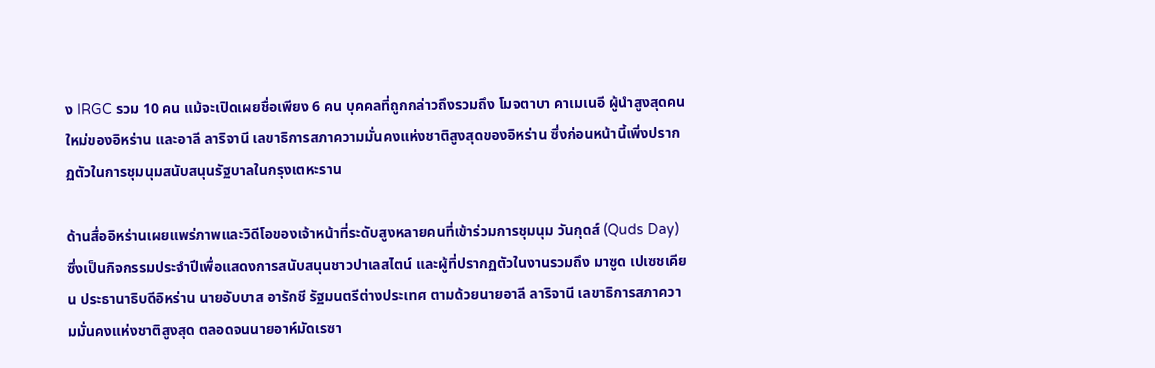ง IRGC รวม 10 คน แม้จะเปิดเผยชื่อเพียง 6 คน บุคคลที่ถูกกล่าวถึงรวมถึง โมจตาบา คาเมเนอี ผู้นำสูงสุดคนใหม่ของอิหร่าน และอาลี ลาริจานี เลขาธิการสภาความมั่นคงแห่งชาติสูงสุดของอิหร่าน ซึ่งก่อนหน้านี้เพิ่งปรากฏตัวในการชุมนุมสนับสนุนรัฐบาลในกรุงเตหะราน

ด้านสื่ออิหร่านเผยแพร่ภาพและวิดีโอของเจ้าหน้าที่ระดับสูงหลายคนที่เข้าร่วมการชุมนุม วันกุดส์ (Quds Day) ซึ่งเป็นกิจกรรมประจำปีเพื่อแสดงการสนับสนุนชาวปาเลสไตน์ และผู้ที่ปรากฏตัวในงานรวมถึง มาซูด เปเซชเคียน ประธานาธิบดีอิหร่าน นายอับบาส อารักชี รัฐมนตรีต่างประเทศ ตามด้วยนายอาลี ลาริจานี เลขาธิการสภาความมั่นคงแห่งชาติสูงสุด ตลอดจนนายอาห์มัดเรซา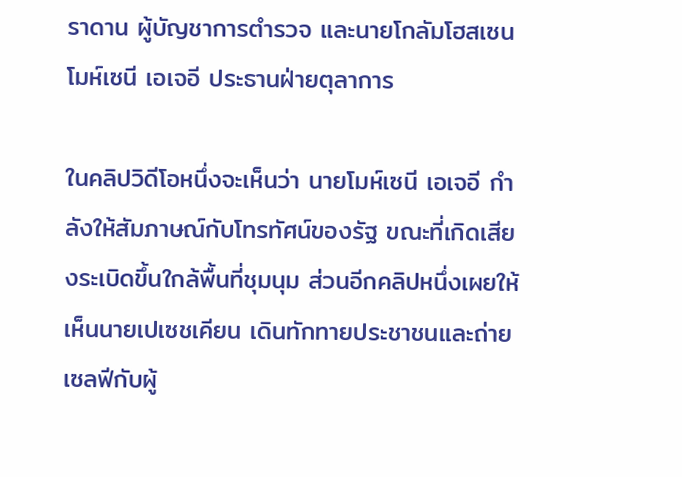ราดาน ผู้บัญชาการตำรวจ และนายโกลัมโฮสเซน โมห์เซนี เอเจอี ประธานฝ่ายตุลาการ

ในคลิปวิดีโอหนึ่งจะเห็นว่า นายโมห์เซนี เอเจอี กำลังให้สัมภาษณ์กับโทรทัศน์ของรัฐ ขณะที่เกิดเสียงระเบิดขึ้นใกล้พื้นที่ชุมนุม ส่วนอีกคลิปหนึ่งเผยให้เห็นนายเปเซชเคียน เดินทักทายประชาชนและถ่ายเซลฟีกับผู้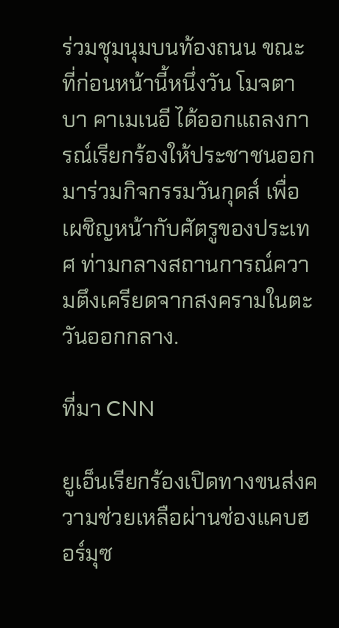ร่วมชุมนุมบนท้องถนน ขณะที่ก่อนหน้านี้หนึ่งวัน โมจตาบา คาเมเนอี ได้ออกแถลงการณ์เรียกร้องให้ประชาชนออกมาร่วมกิจกรรมวันกุดส์ เพื่อเผชิญหน้ากับศัตรูของประเทศ ท่ามกลางสถานการณ์ความตึงเครียดจากสงครามในตะวันออกกลาง.

ที่มา CNN

ยูเอ็นเรียกร้องเปิดทางขนส่งความช่วยเหลือผ่านช่องแคบฮอร์มุซ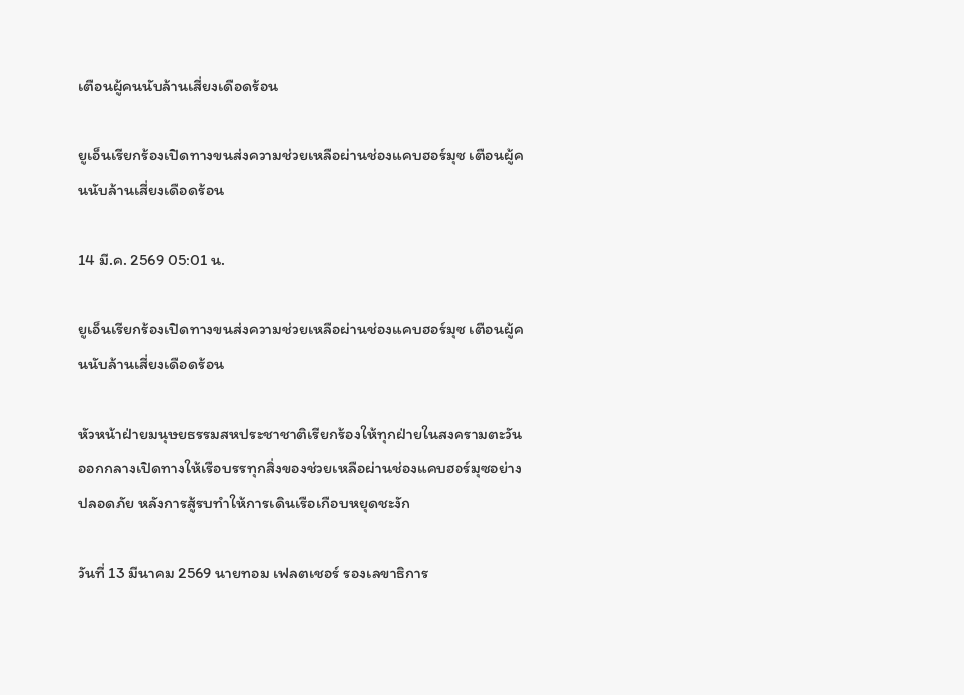เตือนผู้คนนับล้านเสี่ยงเดือดร้อน

ยูเอ็นเรียกร้องเปิดทางขนส่งความช่วยเหลือผ่านช่องแคบฮอร์มุซ เตือนผู้คนนับล้านเสี่ยงเดือดร้อน

14 มี.ค. 2569 05:01 น.

ยูเอ็นเรียกร้องเปิดทางขนส่งความช่วยเหลือผ่านช่องแคบฮอร์มุซ เตือนผู้คนนับล้านเสี่ยงเดือดร้อน

หัวหน้าฝ่ายมนุษยธรรมสหประชาชาติเรียกร้องให้ทุกฝ่ายในสงครามตะวันออกกลางเปิดทางให้เรือบรรทุกสิ่งของช่วยเหลือผ่านช่องแคบฮอร์มุซอย่างปลอดภัย หลังการสู้รบทำให้การเดินเรือเกือบหยุดชะงัก

วันที่ 13 มีนาคม 2569 นายทอม เฟลตเชอร์ รองเลขาธิการ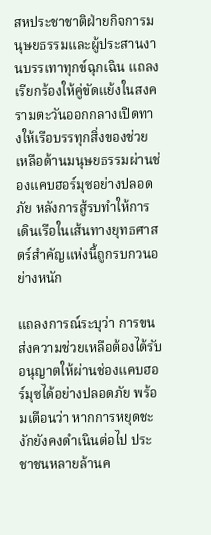สหประชาชาติฝ่ายกิจการมนุษยธรรมและผู้ประสานงานบรรเทาทุกข์ฉุกเฉิน แถลงเรียกร้องให้คู่ขัดแย้งในสงครามตะวันออกกลางเปิดทางให้เรือบรรทุกสิ่งของช่วยเหลือด้านมนุษยธรรมผ่านช่องแคบฮอร์มุซอย่างปลอดภัย หลังการสู้รบทำให้การเดินเรือในเส้นทางยุทธศาสตร์สำคัญแห่งนี้ถูกรบกวนอย่างหนัก

แถลงการณ์ระบุว่า การขนส่งความช่วยเหลือต้องได้รับอนุญาตให้ผ่านช่องแคบฮอร์มุซได้อย่างปลอดภัย พร้อมเตือนว่า หากการหยุดชะงักยังคงดำเนินต่อไป ประชาชนหลายล้านค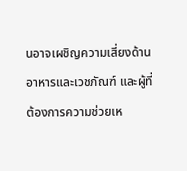นอาจเผชิญความเสี่ยงด้านอาหารและเวชภัณฑ์ และผู้ที่ต้องการความช่วยเห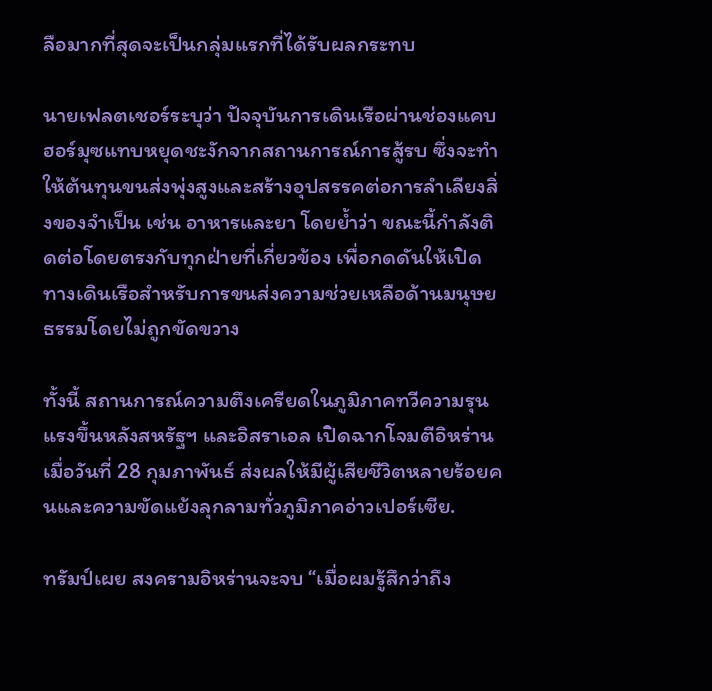ลือมากที่สุดจะเป็นกลุ่มแรกที่ได้รับผลกระทบ

นายเฟลตเชอร์ระบุว่า ปัจจุบันการเดินเรือผ่านช่องแคบฮอร์มุซแทบหยุดชะงักจากสถานการณ์การสู้รบ ซึ่งจะทำให้ต้นทุนขนส่งพุ่งสูงและสร้างอุปสรรคต่อการลำเลียงสิ่งของจำเป็น เช่น อาหารและยา โดยย้ำว่า ขณะนี้กำลังติดต่อโดยตรงกับทุกฝ่ายที่เกี่ยวข้อง เพื่อกดดันให้เปิดทางเดินเรือสำหรับการขนส่งความช่วยเหลือด้านมนุษยธรรมโดยไม่ถูกขัดขวาง

ทั้งนี้ สถานการณ์ความตึงเครียดในภูมิภาคทวีความรุนแรงขึ้นหลังสหรัฐฯ และอิสราเอล เปิดฉากโจมตีอิหร่าน เมื่อวันที่ 28 กุมภาพันธ์ ส่งผลให้มีผู้เสียชีวิตหลายร้อยคนและความขัดแย้งลุกลามทั่วภูมิภาคอ่าวเปอร์เซีย.

ทรัมป์เผย สงครามอิหร่านจะจบ “เมื่อผมรู้สึกว่าถึง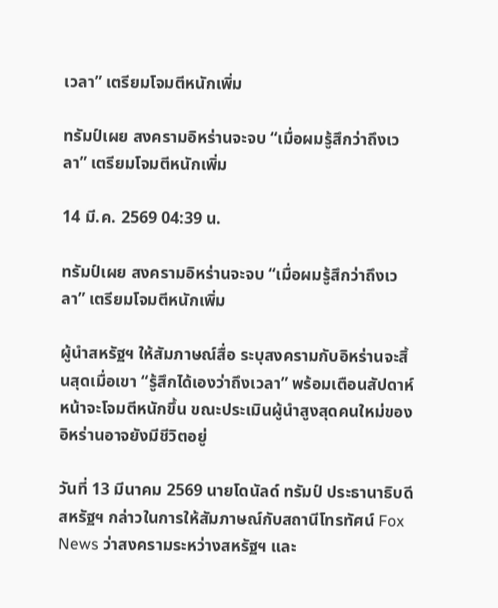เวลา” เตรียมโจมตีหนักเพิ่ม

ทรัมป์เผย สงครามอิหร่านจะจบ “เมื่อผมรู้สึกว่าถึงเวลา” เตรียมโจมตีหนักเพิ่ม

14 มี.ค. 2569 04:39 น.

ทรัมป์เผย สงครามอิหร่านจะจบ “เมื่อผมรู้สึกว่าถึงเวลา” เตรียมโจมตีหนักเพิ่ม

ผู้นำสหรัฐฯ ให้สัมภาษณ์สื่อ ระบุสงครามกับอิหร่านจะสิ้นสุดเมื่อเขา “รู้สึกได้เองว่าถึงเวลา” พร้อมเตือนสัปดาห์หน้าจะโจมตีหนักขึ้น ขณะประเมินผู้นำสูงสุดคนใหม่ของอิหร่านอาจยังมีชีวิตอยู่

วันที่ 13 มีนาคม 2569 นายโดนัลด์ ทรัมป์ ประธานาธิบดีสหรัฐฯ กล่าวในการให้สัมภาษณ์กับสถานีโทรทัศน์ Fox News ว่าสงครามระหว่างสหรัฐฯ และ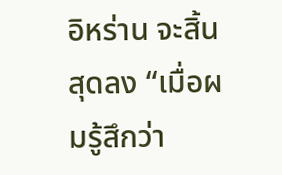อิหร่าน จะสิ้นสุดลง “เมื่อผมรู้สึกว่า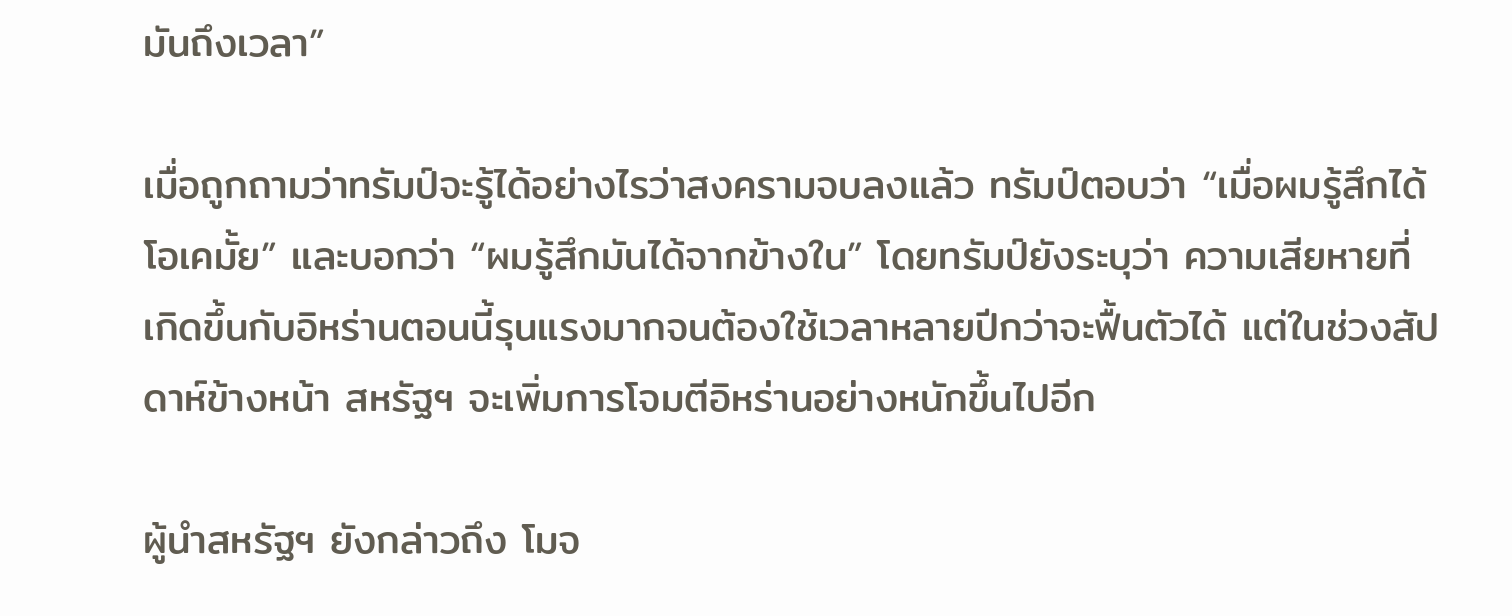มันถึงเวลา”

เมื่อถูกถามว่าทรัมป์จะรู้ได้อย่างไรว่าสงครามจบลงแล้ว ทรัมป์ตอบว่า “เมื่อผมรู้สึกได้ โอเคมั้ย” และบอกว่า “ผมรู้สึกมันได้จากข้างใน” โดยทรัมป์ยังระบุว่า ความเสียหายที่เกิดขึ้นกับอิหร่านตอนนี้รุนแรงมากจนต้องใช้เวลาหลายปีกว่าจะฟื้นตัวได้ แต่ในช่วงสัปดาห์ข้างหน้า สหรัฐฯ จะเพิ่มการโจมตีอิหร่านอย่างหนักขึ้นไปอีก

ผู้นำสหรัฐฯ ยังกล่าวถึง โมจ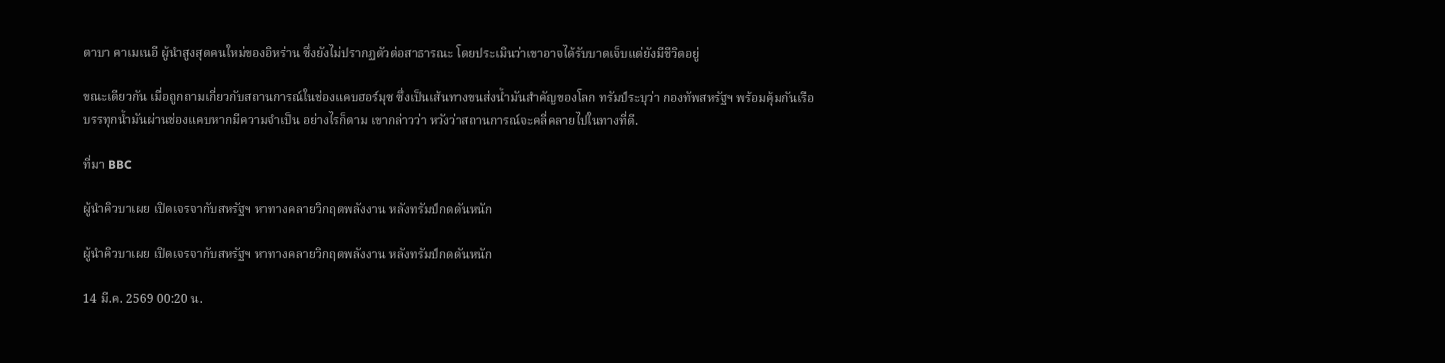ตาบา คาเมเนอี ผู้นำสูงสุดคนใหม่ของอิหร่าน ซึ่งยังไม่ปรากฏตัวต่อสาธารณะ โดยประเมินว่าเขาอาจได้รับบาดเจ็บแต่ยังมีชีวิตอยู่

ขณะเดียวกัน เมื่อถูกถามเกี่ยวกับสถานการณ์ในช่องแคบฮอร์มุซ ซึ่งเป็นเส้นทางขนส่งน้ำมันสำคัญของโลก ทรัมป์ระบุว่า กองทัพสหรัฐฯ พร้อมคุ้มกันเรือบรรทุกน้ำมันผ่านช่องแคบหากมีความจำเป็น อย่างไรก็ตาม เขากล่าวว่า หวังว่าสถานการณ์จะคลี่คลายไปในทางที่ดี.

ที่มา BBC

ผู้นำคิวบาเผย เปิดเจรจากับสหรัฐฯ หาทางคลายวิกฤตพลังงาน หลังทรัมป์กดดันหนัก

ผู้นำคิวบาเผย เปิดเจรจากับสหรัฐฯ หาทางคลายวิกฤตพลังงาน หลังทรัมป์กดดันหนัก

14 มี.ค. 2569 00:20 น.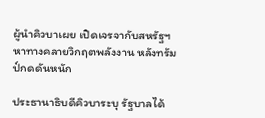ผู้นำคิวบาเผย เปิดเจรจากับสหรัฐฯ หาทางคลายวิกฤตพลังงาน หลังทรัมป์กดดันหนัก

ประธานาธิบดีคิวบาระบุ รัฐบาลได้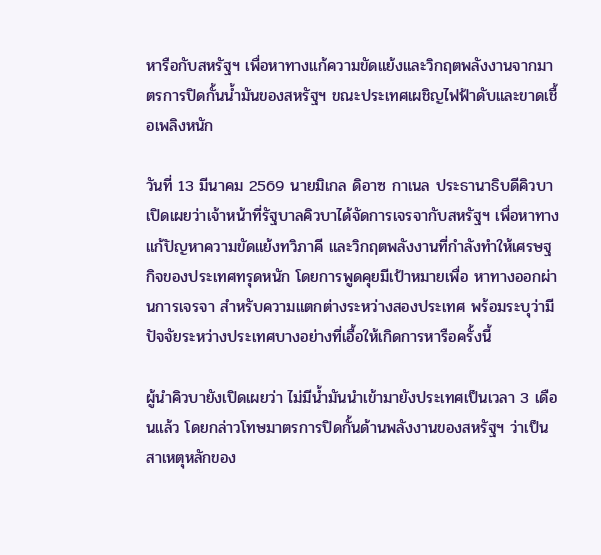หารือกับสหรัฐฯ เพื่อหาทางแก้ความขัดแย้งและวิกฤตพลังงานจากมาตรการปิดกั้นน้ำมันของสหรัฐฯ ขณะประเทศเผชิญไฟฟ้าดับและขาดเชื้อเพลิงหนัก

วันที่ 13 มีนาคม 2569 นายมิเกล ดิอาซ กาเนล ประธานาธิบดีคิวบา เปิดเผยว่าเจ้าหน้าที่รัฐบาลคิวบาได้จัดการเจรจากับสหรัฐฯ เพื่อหาทางแก้ปัญหาความขัดแย้งทวิภาคี และวิกฤตพลังงานที่กำลังทำให้เศรษฐกิจของประเทศทรุดหนัก โดยการพูดคุยมีเป้าหมายเพื่อ หาทางออกผ่านการเจรจา สำหรับความแตกต่างระหว่างสองประเทศ พร้อมระบุว่ามีปัจจัยระหว่างประเทศบางอย่างที่เอื้อให้เกิดการหารือครั้งนี้

ผู้นำคิวบายังเปิดเผยว่า ไม่มีน้ำมันนำเข้ามายังประเทศเป็นเวลา 3 เดือนแล้ว โดยกล่าวโทษมาตรการปิดกั้นด้านพลังงานของสหรัฐฯ ว่าเป็นสาเหตุหลักของ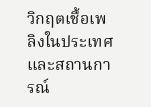วิกฤตเชื้อเพลิงในประเทศ และสถานการณ์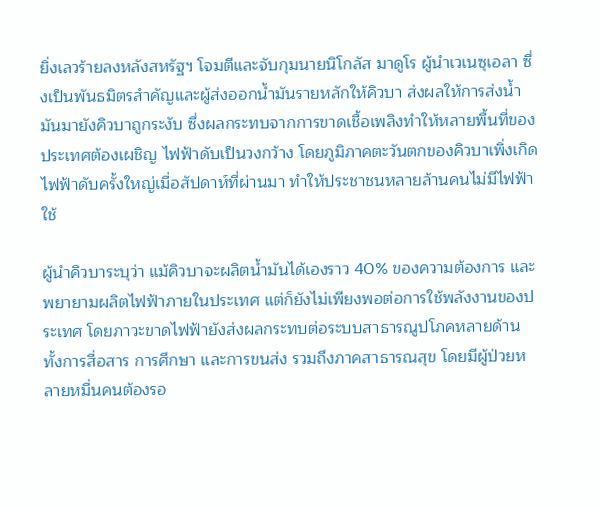ยิ่งเลวร้ายลงหลังสหรัฐฯ โจมตีและจับกุมนายนิโกลัส มาดูโร ผู้นำเวเนซุเอลา ซึ่งเป็นพันธมิตรสำคัญและผู้ส่งออกน้ำมันรายหลักให้คิวบา ส่งผลให้การส่งน้ำมันมายังคิวบาถูกระงับ ซึ่งผลกระทบจากการขาดเชื้อเพลิงทำให้หลายพื้นที่ของประเทศต้องเผชิญ ไฟฟ้าดับเป็นวงกว้าง โดยภูมิภาคตะวันตกของคิวบาเพิ่งเกิดไฟฟ้าดับครั้งใหญ่เมื่อสัปดาห์ที่ผ่านมา ทำให้ประชาชนหลายล้านคนไม่มีไฟฟ้าใช้

ผู้นำคิวบาระบุว่า แม้คิวบาจะผลิตน้ำมันได้เองราว 40% ของความต้องการ และพยายามผลิตไฟฟ้าภายในประเทศ แต่ก็ยังไม่เพียงพอต่อการใช้พลังงานของประเทศ โดยภาวะขาดไฟฟ้ายังส่งผลกระทบต่อระบบสาธารณูปโภคหลายด้าน ทั้งการสื่อสาร การศึกษา และการขนส่ง รวมถึงภาคสาธารณสุข โดยมีผู้ป่วยหลายหมื่นคนต้องรอ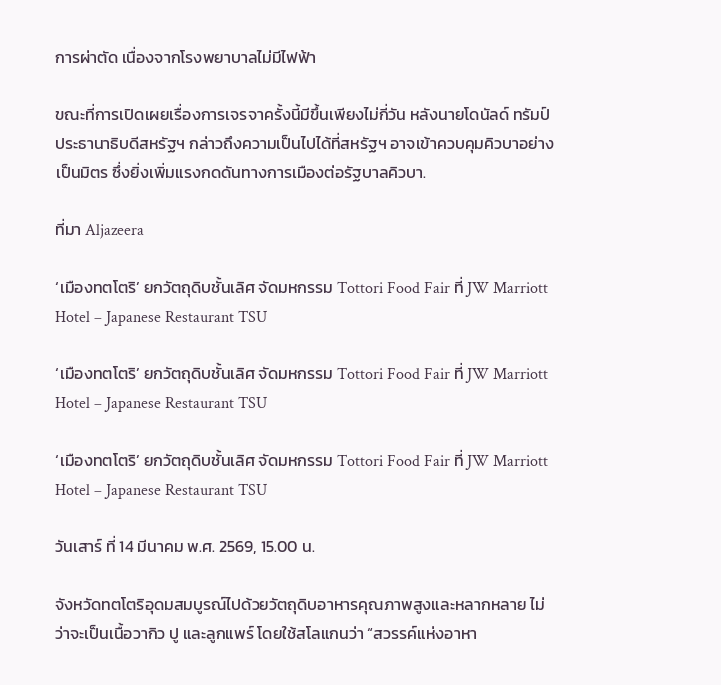การผ่าตัด เนื่องจากโรงพยาบาลไม่มีไฟฟ้า

ขณะที่การเปิดเผยเรื่องการเจรจาครั้งนี้มีขึ้นเพียงไม่กี่วัน หลังนายโดนัลด์ ทรัมป์ ประธานาธิบดีสหรัฐฯ กล่าวถึงความเป็นไปได้ที่สหรัฐฯ อาจเข้าควบคุมคิวบาอย่างเป็นมิตร ซึ่งยิ่งเพิ่มแรงกดดันทางการเมืองต่อรัฐบาลคิวบา.

ที่มา Aljazeera

‘เมืองทตโตริ’ ยกวัตถุดิบชั้นเลิศ จัดมหกรรม Tottori Food Fair ที่ JW Marriott Hotel – Japanese Restaurant TSU

‘เมืองทตโตริ’ ยกวัตถุดิบชั้นเลิศ จัดมหกรรม Tottori Food Fair ที่ JW Marriott Hotel – Japanese Restaurant TSU

‘เมืองทตโตริ’ ยกวัตถุดิบชั้นเลิศ จัดมหกรรม Tottori Food Fair ที่ JW Marriott Hotel – Japanese Restaurant TSU

วันเสาร์ ที่ 14 มีนาคม พ.ศ. 2569, 15.00 น.

จังหวัดทตโตริอุดมสมบูรณ์ไปด้วยวัตถุดิบอาหารคุณภาพสูงและหลากหลาย ไม่ว่าจะเป็นเนื้อวากิว ปู และลูกแพร์ โดยใช้สโลแกนว่า “สวรรค์แห่งอาหา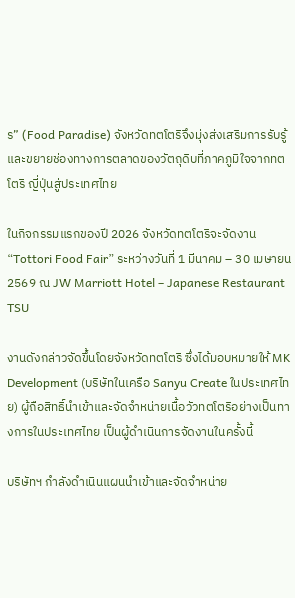ร” (Food Paradise) จังหวัดทตโตริจึงมุ่งส่งเสริมการรับรู้และขยายช่องทางการตลาดของวัตถุดิบที่ภาคภูมิใจจากทตโตริ ญี่ปุ่นสู่ประเทศไทย

ในกิจกรรมแรกของปี 2026 จังหวัดทตโตริจะจัดงาน “Tottori Food Fair” ระหว่างวันที่ 1 มีนาคม – 30 เมษายน 2569 ณ JW Marriott Hotel – Japanese Restaurant TSU

งานดังกล่าวจัดขึ้นโดยจังหวัดทตโตริ ซึ่งได้มอบหมายให้ MK Development (บริษัทในเครือ Sanyu Create ในประเทศไทย) ผู้ถือสิทธิ์นำเข้าและจัดจำหน่ายเนื้อวัวทตโตริอย่างเป็นทางการในประเทศไทย เป็นผู้ดำเนินการจัดงานในครั้งนี้

บริษัทฯ กำลังดำเนินแผนนำเข้าและจัดจำหน่าย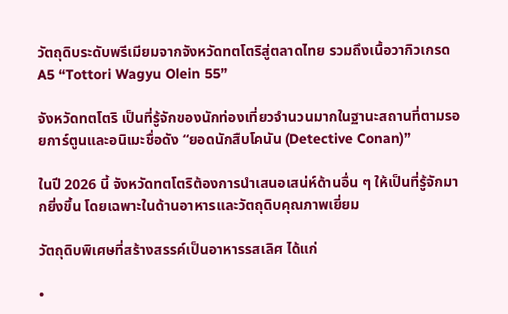วัตถุดิบระดับพรีเมียมจากจังหวัดทตโตริสู่ตลาดไทย รวมถึงเนื้อวากิวเกรด A5 “Tottori Wagyu Olein 55”

จังหวัดทตโตริ เป็นที่รู้จักของนักท่องเที่ยวจำนวนมากในฐานะสถานที่ตามรอยการ์ตูนและอนิเมะชื่อดัง “ยอดนักสืบโคนัน (Detective Conan)”

ในปี 2026 นี้ จังหวัดทตโตริต้องการนำเสนอเสน่ห์ด้านอื่น ๆ ให้เป็นที่รู้จักมากยิ่งขึ้น โดยเฉพาะในด้านอาหารและวัตถุดิบคุณภาพเยี่ยม

วัตถุดิบพิเศษที่สร้างสรรค์เป็นอาหารรสเลิศ ได้แก่

•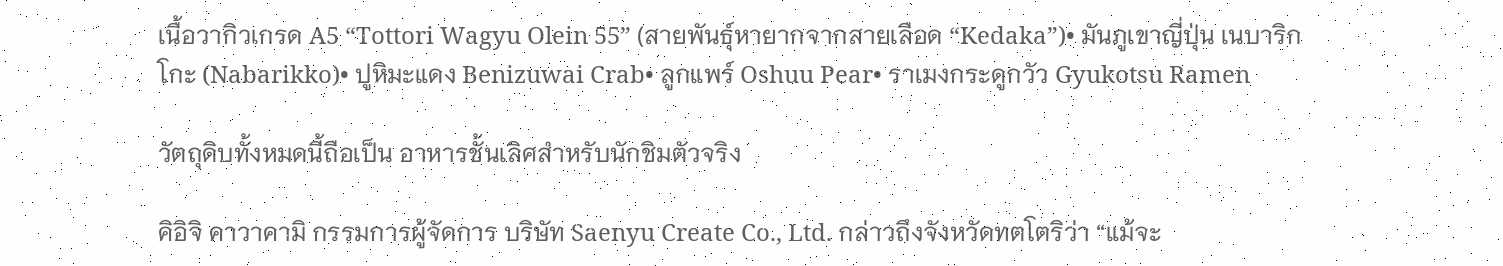เนื้อวากิวเกรด A5 “Tottori Wagyu Olein 55” (สายพันธุ์หายากจากสายเลือด “Kedaka”)• มันภูเขาญี่ปุ่น เนบาริกโกะ (Nabarikko)• ปูหิมะแดง Benizuwai Crab• ลูกแพร์ Oshuu Pear• ราเมงกระดูกวัว Gyukotsu Ramen

วัตถุดิบทั้งหมดนี้ถือเป็น อาหารชั้นเลิศสำหรับนักชิมตัวจริง

คิอิจิ คาวาคามิ กรรมการผู้จัดการ บริษัท Saenyu Create Co., Ltd. กล่าวถึงจังหวัดทตโตริว่า “แม้จะ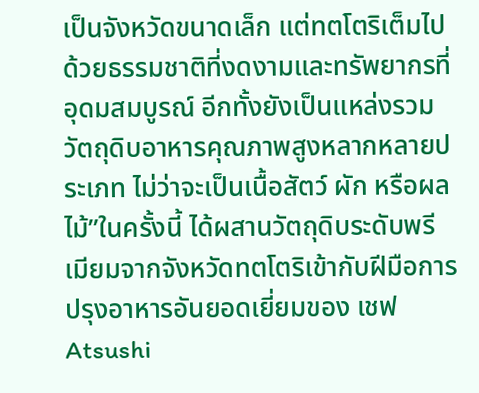เป็นจังหวัดขนาดเล็ก แต่ทตโตริเต็มไปด้วยธรรมชาติที่งดงามและทรัพยากรที่อุดมสมบูรณ์ อีกทั้งยังเป็นแหล่งรวมวัตถุดิบอาหารคุณภาพสูงหลากหลายประเภท ไม่ว่าจะเป็นเนื้อสัตว์ ผัก หรือผลไม้”ในครั้งนี้ ได้ผสานวัตถุดิบระดับพรีเมียมจากจังหวัดทตโตริเข้ากับฝีมือการปรุงอาหารอันยอดเยี่ยมของ เชฟ Atsushi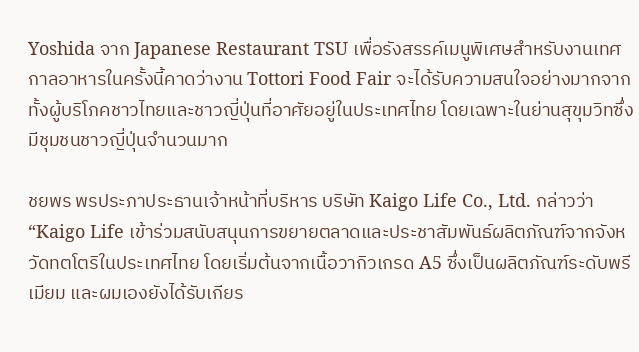Yoshida จาก Japanese Restaurant TSU เพื่อรังสรรค์เมนูพิเศษสำหรับงานเทศกาลอาหารในครั้งนี้คาดว่างาน Tottori Food Fair จะได้รับความสนใจอย่างมากจากทั้งผู้บริโภคชาวไทยและชาวญี่ปุ่นที่อาศัยอยู่ในประเทศไทย โดยเฉพาะในย่านสุขุมวิทซึ่งมีชุมชนชาวญี่ปุ่นจำนวนมาก

ชยพร พรประภาประธานเจ้าหน้าที่บริหาร บริษัท Kaigo Life Co., Ltd. กล่าวว่า “Kaigo Life เข้าร่วมสนับสนุนการขยายตลาดและประชาสัมพันธ์ผลิตภัณฑ์จากจังหวัดทตโตริในประเทศไทย โดยเริ่มต้นจากเนื้อวากิวเกรด A5 ซึ่งเป็นผลิตภัณฑ์ระดับพรีเมียม และผมเองยังได้รับเกียร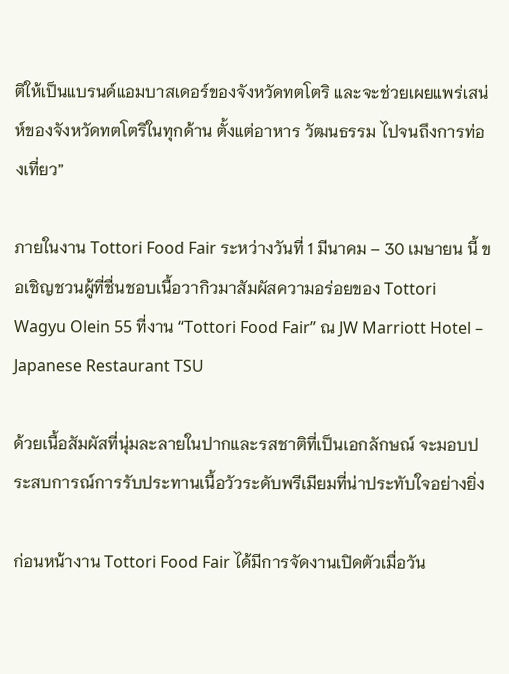ติให้เป็นแบรนด์แอมบาสเดอร์ของจังหวัดทตโตริ และจะช่วยเผยแพร่เสน่ห์ของจังหวัดทตโตริในทุกด้าน ตั้งแต่อาหาร วัฒนธรรม ไปจนถึงการท่องเที่ยว”

ภายในงาน Tottori Food Fair ระหว่างวันที่ 1 มีนาคม – 30 เมษายน นี้ ขอเชิญชวนผู้ที่ชื่นชอบเนื้อวากิวมาสัมผัสความอร่อยของ Tottori Wagyu Olein 55 ที่งาน “Tottori Food Fair” ณ JW Marriott Hotel – Japanese Restaurant TSU

ด้วยเนื้อสัมผัสที่นุ่มละลายในปากและรสชาติที่เป็นเอกลักษณ์ จะมอบประสบการณ์การรับประทานเนื้อวัวระดับพรีเมียมที่น่าประทับใจอย่างยิ่ง

ก่อนหน้างาน Tottori Food Fair ได้มีการจัดงานเปิดตัวเมื่อวัน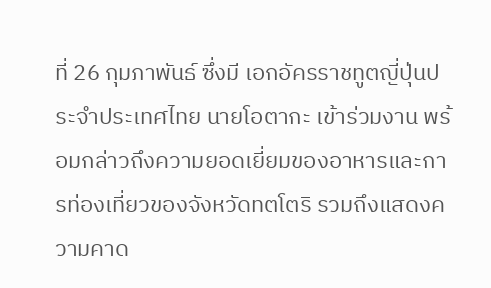ที่ 26 กุมภาพันธ์ ซึ่งมี เอกอัครราชทูตญี่ปุ่นประจำประเทศไทย นายโอตากะ เข้าร่วมงาน พร้อมกล่าวถึงความยอดเยี่ยมของอาหารและการท่องเที่ยวของจังหวัดทตโตริ รวมถึงแสดงความคาด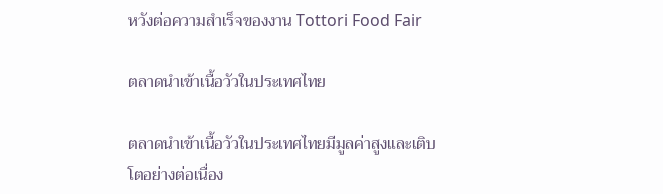หวังต่อความสำเร็จของงาน Tottori Food Fair

ตลาดนำเข้าเนื้อวัวในประเทศไทย

ตลาดนำเข้าเนื้อวัวในประเทศไทยมีมูลค่าสูงและเติบโตอย่างต่อเนื่อง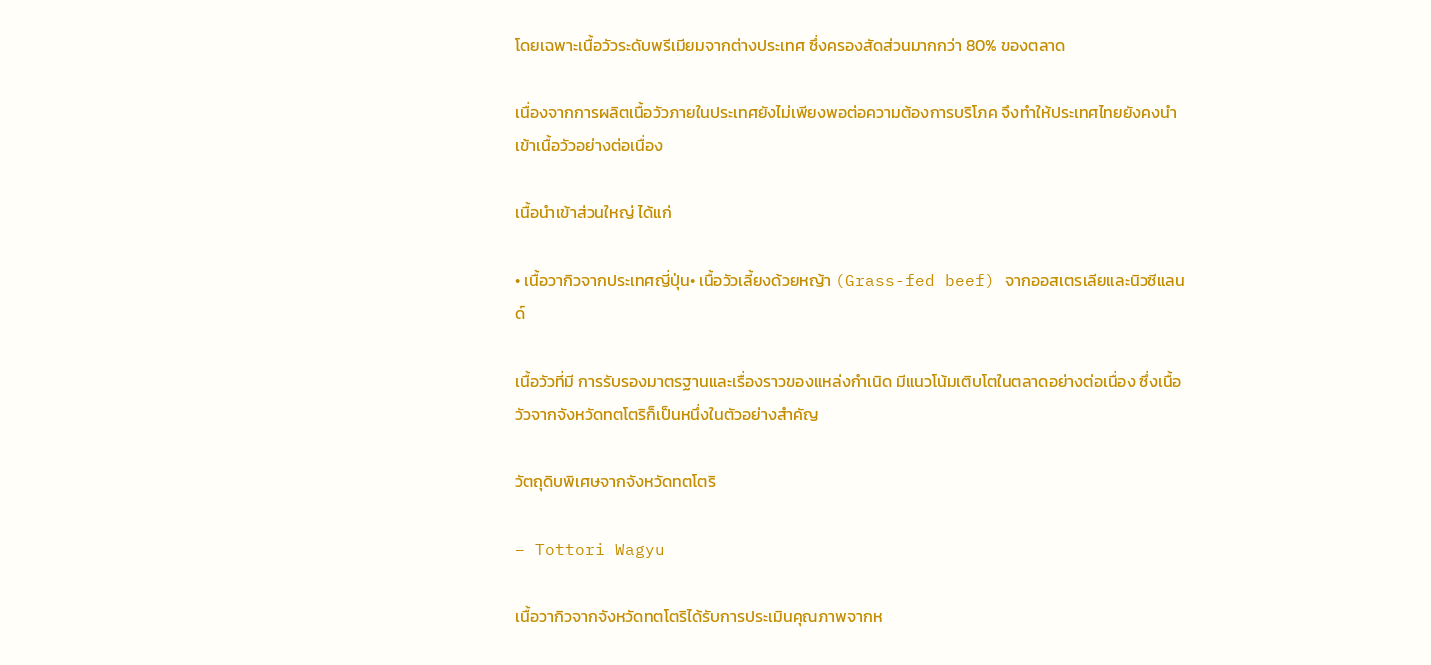โดยเฉพาะเนื้อวัวระดับพรีเมียมจากต่างประเทศ ซึ่งครองสัดส่วนมากกว่า 80% ของตลาด

เนื่องจากการผลิตเนื้อวัวภายในประเทศยังไม่เพียงพอต่อความต้องการบริโภค จึงทำให้ประเทศไทยยังคงนำเข้าเนื้อวัวอย่างต่อเนื่อง

เนื้อนำเข้าส่วนใหญ่ ได้แก่

• เนื้อวากิวจากประเทศญี่ปุ่น• เนื้อวัวเลี้ยงด้วยหญ้า (Grass-fed beef) จากออสเตรเลียและนิวซีแลนด์

เนื้อวัวที่มี การรับรองมาตรฐานและเรื่องราวของแหล่งกำเนิด มีแนวโน้มเติบโตในตลาดอย่างต่อเนื่อง ซึ่งเนื้อวัวจากจังหวัดทตโตริก็เป็นหนึ่งในตัวอย่างสำคัญ

วัตถุดิบพิเศษจากจังหวัดทตโตริ

– Tottori Wagyu

เนื้อวากิวจากจังหวัดทตโตริได้รับการประเมินคุณภาพจากห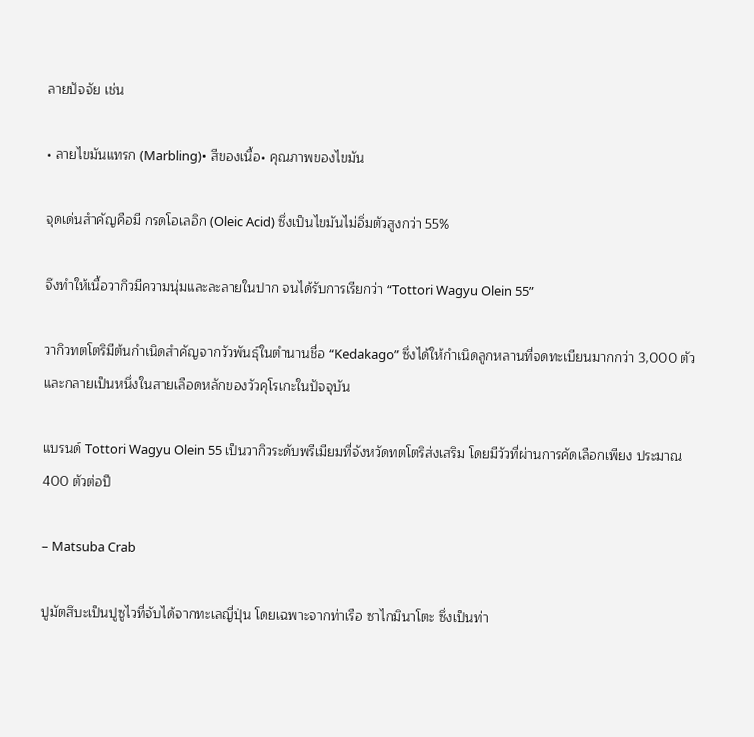ลายปัจจัย เช่น

• ลายไขมันแทรก (Marbling)• สีของเนื้อ• คุณภาพของไขมัน

จุดเด่นสำคัญคือมี กรดโอเลอิก (Oleic Acid) ซึ่งเป็นไขมันไม่อิ่มตัวสูงกว่า 55%

จึงทำให้เนื้อวากิวมีความนุ่มและละลายในปาก จนได้รับการเรียกว่า “Tottori Wagyu Olein 55”

วากิวทตโตริมีต้นกำเนิดสำคัญจากวัวพันธุ์ในตำนานชื่อ “Kedakago” ซึ่งได้ให้กำเนิดลูกหลานที่จดทะเบียนมากกว่า 3,000 ตัว และกลายเป็นหนึ่งในสายเลือดหลักของวัวคุโรเกะในปัจจุบัน

แบรนด์ Tottori Wagyu Olein 55 เป็นวากิวระดับพรีเมียมที่จังหวัดทตโตริส่งเสริม โดยมีวัวที่ผ่านการคัดเลือกเพียง ประมาณ 400 ตัวต่อปี

– Matsuba Crab

ปูมัตสึบะเป็นปูซูไวที่จับได้จากทะเลญี่ปุ่น โดยเฉพาะจากท่าเรือ ซาไกมินาโตะ ซึ่งเป็นท่า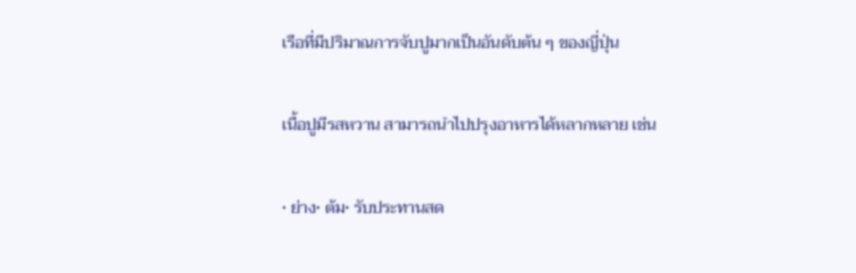เรือที่มีปริมาณการจับปูมากเป็นอันดับต้น ๆ ของญี่ปุ่น

เนื้อปูมีรสหวาน สามารถนำไปปรุงอาหารได้หลากหลาย เช่น

• ย่าง• ต้ม• รับประทานสด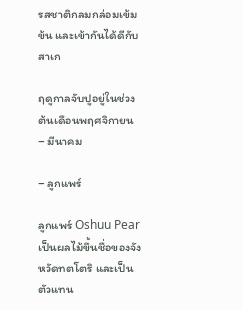รสชาติกลมกล่อมเข้มข้น และเข้ากันได้ดีกับสาเก

ฤดูกาลจับปูอยู่ในช่วงต้นเดือนพฤศจิกายน – มีนาคม

– ลูกแพร์

ลูกแพร์ Oshuu Pear เป็นผลไม้ขึ้นชื่อของจังหวัดทตโตริ และเป็นตัวแทน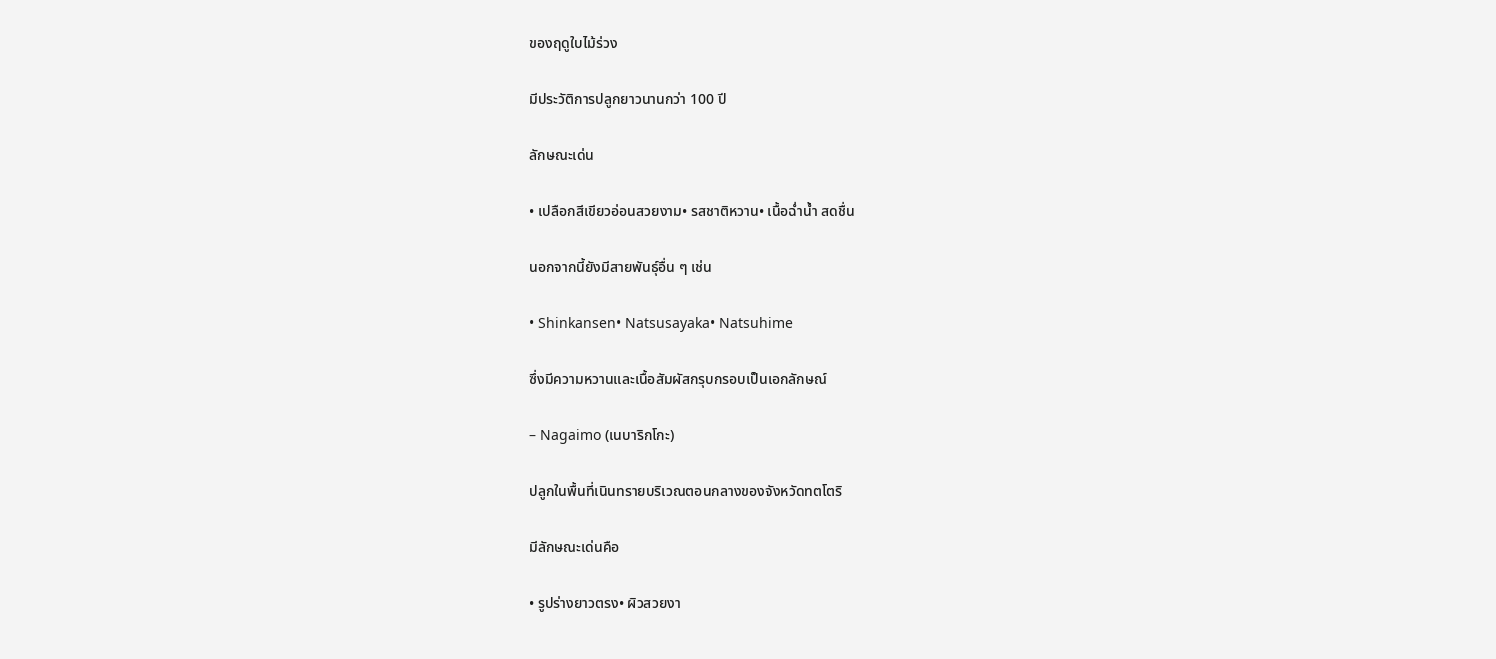ของฤดูใบไม้ร่วง

มีประวัติการปลูกยาวนานกว่า 100 ปี

ลักษณะเด่น

• เปลือกสีเขียวอ่อนสวยงาม• รสชาติหวาน• เนื้อฉ่ำน้ำ สดชื่น

นอกจากนี้ยังมีสายพันธุ์อื่น ๆ เช่น

• Shinkansen• Natsusayaka• Natsuhime

ซึ่งมีความหวานและเนื้อสัมผัสกรุบกรอบเป็นเอกลักษณ์

– Nagaimo (เนบาริกโกะ)

ปลูกในพื้นที่เนินทรายบริเวณตอนกลางของจังหวัดทตโตริ

มีลักษณะเด่นคือ

• รูปร่างยาวตรง• ผิวสวยงา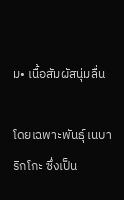ม• เนื้อสัมผัสนุ่มลื่น

โดยเฉพาะพันธุ์ เนบาริกโกะ ซึ่งเป็น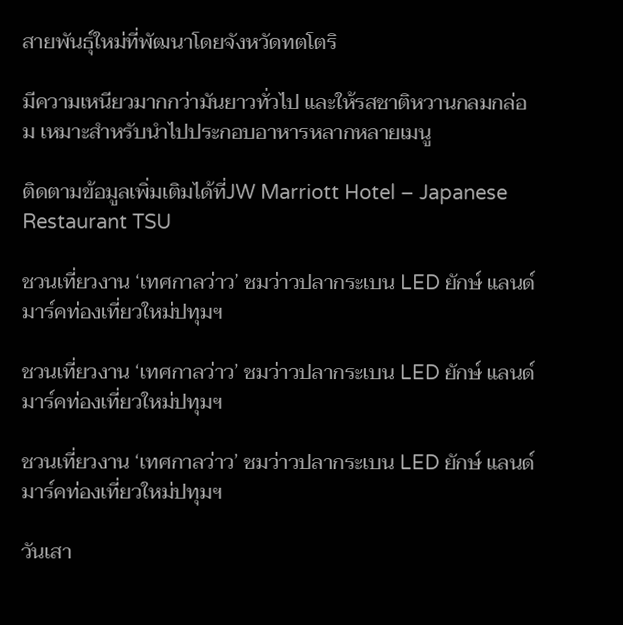สายพันธุ์ใหม่ที่พัฒนาโดยจังหวัดทตโตริ

มีความเหนียวมากกว่ามันยาวทั่วไป และให้รสชาติหวานกลมกล่อม เหมาะสำหรับนำไปประกอบอาหารหลากหลายเมนู

ติดตามข้อมูลเพิ่มเติมได้ที่JW Marriott Hotel – Japanese Restaurant TSU

ชวนเที่ยวงาน ‘เทศกาลว่าว’ ชมว่าวปลากระเบน LED ยักษ์ แลนด์มาร์คท่องเที่ยวใหม่ปทุมฯ

ชวนเที่ยวงาน ‘เทศกาลว่าว’ ชมว่าวปลากระเบน LED ยักษ์ แลนด์มาร์คท่องเที่ยวใหม่ปทุมฯ

ชวนเที่ยวงาน ‘เทศกาลว่าว’ ชมว่าวปลากระเบน LED ยักษ์ แลนด์มาร์คท่องเที่ยวใหม่ปทุมฯ

วันเสา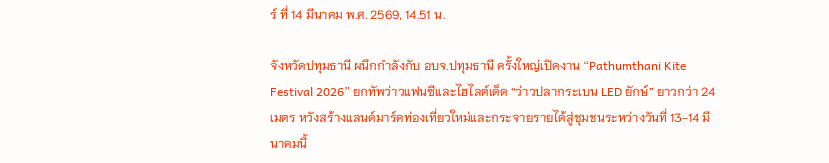ร์ ที่ 14 มีนาคม พ.ศ. 2569, 14.51 น.

จังหวัดปทุมธานี ผนึกกำลังกับ อบจ.ปทุมธานี ครั้งใหญ่เปิดงาน “Pathumthani Kite Festival 2026” ยกทัพว่าวแฟนซีและไฮไลต์เด็ด “ว่าวปลากระเบน LED ยักษ์” ยาวกว่า 24 เมตร หวังสร้างแลนด์มาร์คท่องเที่ยวใหม่และกระจายรายได้สู่ชุมชนระหว่างวันที่ 13-14 มีนาคมนี้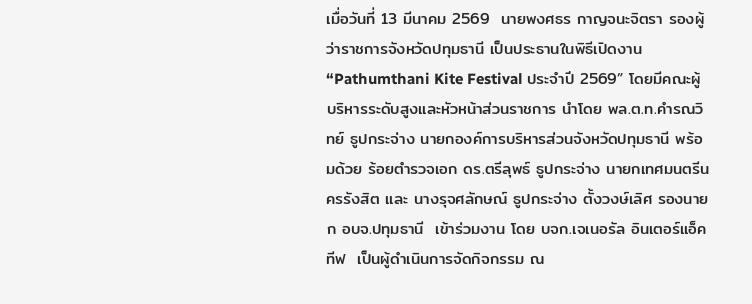เมื่อวันที่ 13 มีนาคม 2569  นายพงศธร กาญจนะจิตรา รองผู้ว่าราชการจังหวัดปทุมธานี เป็นประธานในพิธีเปิดงาน “Pathumthani Kite Festival ประจำปี 2569” โดยมีคณะผู้บริหารระดับสูงและหัวหน้าส่วนราชการ นำโดย พล.ต.ท.คำรณวิทย์ ธูปกระจ่าง นายกองค์การบริหารส่วนจังหวัดปทุมธานี พร้อมด้วย ร้อยตำรวจเอก ดร.ตรีลุพธ์ ธูปกระจ่าง นายกเทศมนตรีนครรังสิต และ นางรุจศลักษณ์ ธูปกระจ่าง ตั้งวงษ์เลิศ รองนายก อบจ.ปทุมธานี  เข้าร่วมงาน โดย บจก.เจเนอรัล อินเตอร์แอ็คทีฟ  เป็นผู้ดำเนินการจัดกิจกรรม ณ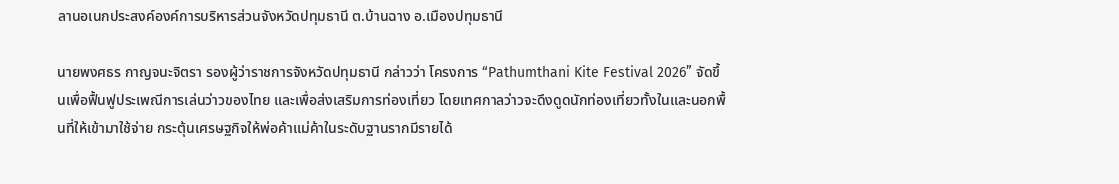ลานอเนกประสงค์องค์การบริหารส่วนจังหวัดปทุมธานี ต.บ้านฉาง อ.เมืองปทุมธานี

นายพงศธร กาญจนะจิตรา รองผู้ว่าราชการจังหวัดปทุมธานี กล่าวว่า โครงการ “Pathumthani Kite Festival 2026” จัดขึ้นเพื่อฟื้นฟูประเพณีการเล่นว่าวของไทย และเพื่อส่งเสริมการท่องเที่ยว โดยเทศกาลว่าวจะดึงดูดนักท่องเที่ยวทั้งในและนอกพื้นที่ให้เข้ามาใช้จ่าย กระตุ้นเศรษฐกิจให้พ่อค้าแม่ค้าในระดับฐานรากมีรายได้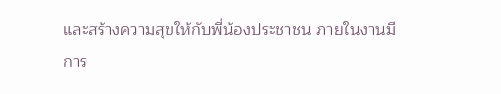และสร้างความสุขให้กับพี่น้องประชาชน ภายในงานมีการ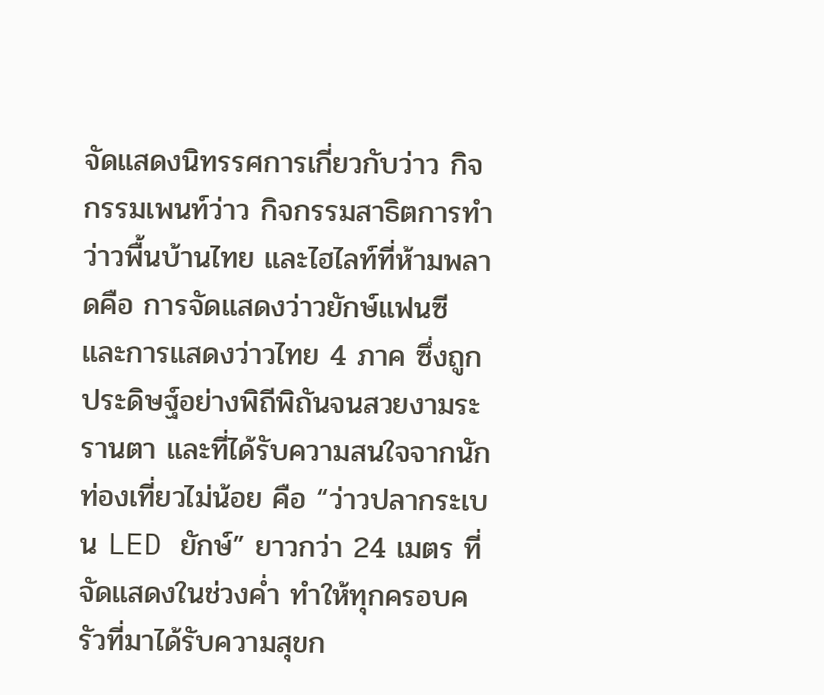จัดแสดงนิทรรศการเกี่ยวกับว่าว กิจกรรมเพนท์ว่าว กิจกรรมสาธิตการทำว่าวพื้นบ้านไทย และไฮไลท์ที่ห้ามพลาดคือ การจัดแสดงว่าวยักษ์แฟนซี และการแสดงว่าวไทย 4 ภาค ซึ่งถูกประดิษฐ์อย่างพิถีพิถันจนสวยงามระรานตา และที่ได้รับความสนใจจากนักท่องเที่ยวไม่น้อย คือ “ว่าวปลากระเบน LED ยักษ์” ยาวกว่า 24 เมตร ที่จัดแสดงในช่วงค่ำ ทำให้ทุกครอบครัวที่มาได้รับความสุขก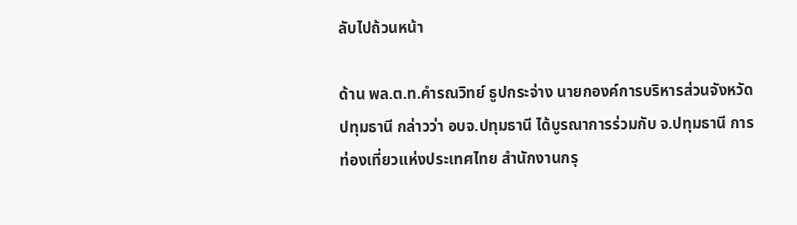ลับไปถ้วนหน้า

ด้าน พล.ต.ท.คำรณวิทย์ ธูปกระจ่าง นายกองค์การบริหารส่วนจังหวัดปทุมธานี กล่าวว่า อบจ.ปทุมธานี ได้บูรณาการร่วมกับ จ.ปทุมธานี การท่องเที่ยวแห่งประเทศไทย สำนักงานกรุ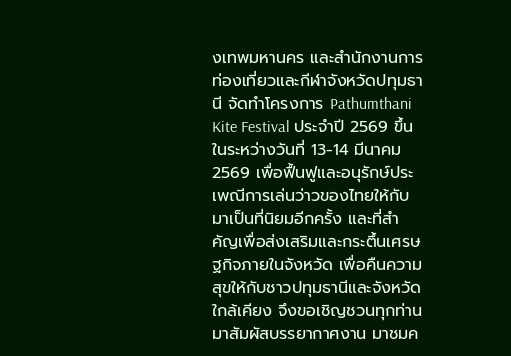งเทพมหานคร และสำนักงานการท่องเที่ยวและกีฬาจังหวัดปทุมธานี จัดทำโครงการ Pathumthani Kite Festival ประจำปี 2569 ขึ้น ในระหว่างวันที่ 13-14 มีนาคม 2569 เพื่อฟื้นฟูและอนุรักษ์ประเพณีการเล่นว่าวของไทยให้กับมาเป็นที่นิยมอีกครั้ง และที่สำคัญเพื่อส่งเสริมและกระตึ้นเศรษฐกิจภายในจังหวัด เพื่อคืนความสุขให้กับชาวปทุมธานีและจังหวัดใกล้เคียง จึงขอเชิญชวนทุกท่านมาสัมผัสบรรยากาศงาน มาชมค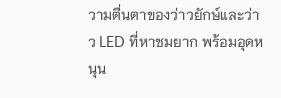วามตื่นตาของว่าวยักษ์และว่าว LED ที่หาชมยาก พร้อมอุดหนุน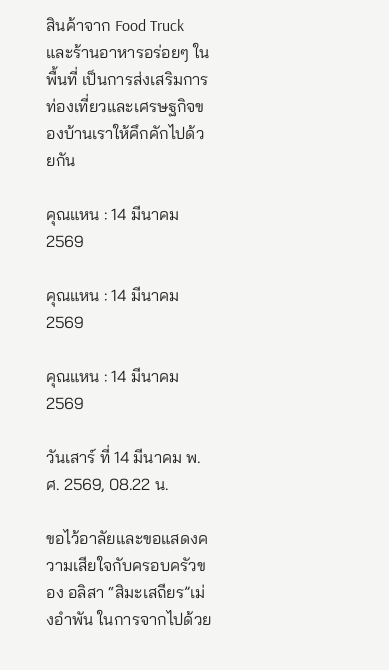สินค้าจาก Food Truck และร้านอาหารอร่อยๆ ในพื้นที่ เป็นการส่งเสริมการท่องเที่ยวและเศรษฐกิจของบ้านเราให้คึกคักไปด้วยกัน

คุณแหน : 14 มีนาคม 2569

คุณแหน : 14 มีนาคม 2569

คุณแหน : 14 มีนาคม 2569

วันเสาร์ ที่ 14 มีนาคม พ.ศ. 2569, 08.22 น.

ขอไว้อาลัยและขอแสดงความเสียใจกับครอบครัวของ อลิสา “สิมะเสถียร”เม่งอำพัน ในการจากไปด้วย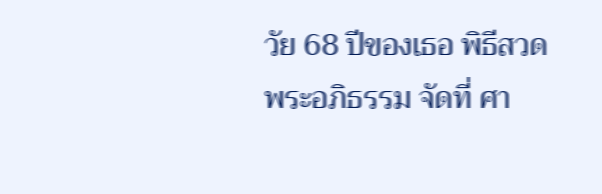วัย 68 ปีของเธอ พิธีสวดพระอภิธรรม จัดที่ ศา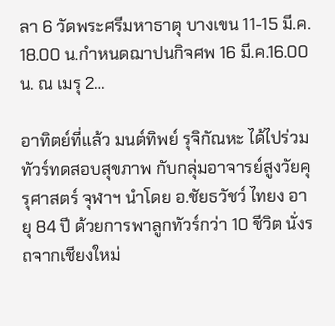ลา 6 วัดพระศรีมหาธาตุ บางเขน 11-15 มี.ค. 18.00 น.กำหนดฌาปนกิจศพ 16 มี.ค.16.00 น. ณ เมรุ 2…

อาทิตย์ที่แล้ว มนต์ทิพย์ รุจิกัณหะ ได้ไปร่วมทัวร์ทดสอบสุขภาพ กับกลุ่มอาจารย์สูงวัยคุรุศาสตร์ จุฬาฯ นำโดย อ.ชัยธวัชว์ ไทยง อายุ 84 ปี ด้วยการพาลูกทัวร์กว่า 10 ชีวิต นั่งรถจากเชียงใหม่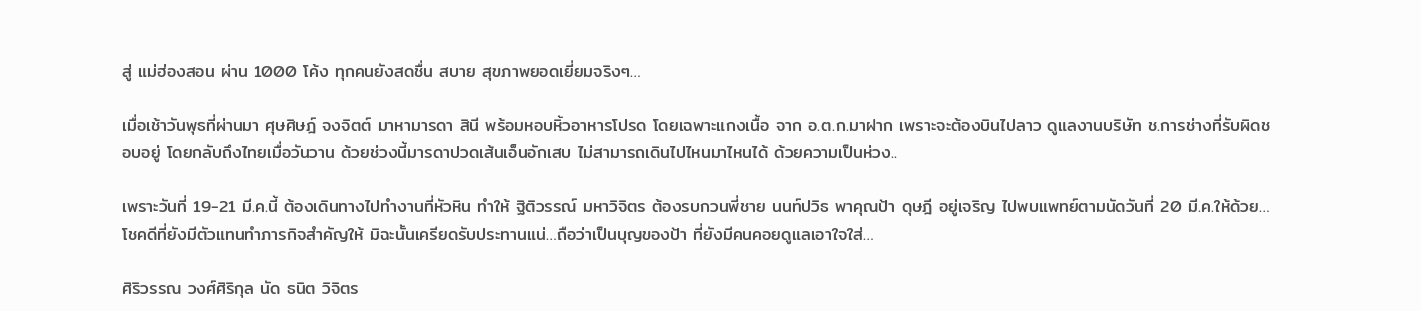สู่ แม่ฮ่องสอน ผ่าน 1000 โค้ง ทุกคนยังสดชื่น สบาย สุขภาพยอดเยี่ยมจริงๆ…

เมื่อเช้าวันพุธที่ผ่านมา ศุษศิษฎ์ จงจิตต์ มาหามารดา สินี พร้อมหอบหิ้วอาหารโปรด โดยเฉพาะแกงเนื้อ จาก อ.ต.ก.มาฝาก เพราะจะต้องบินไปลาว ดูแลงานบริษัท ช.การช่างที่รับผิดชอบอยู่ โดยกลับถึงไทยเมื่อวันวาน ด้วยช่วงนี้มารดาปวดเส้นเอ็นอักเสบ ไม่สามารถเดินไปไหนมาไหนได้ ด้วยความเป็นห่วง..

เพราะวันที่ 19-21 มี.ค.นี้ ต้องเดินทางไปทำงานที่หัวหิน ทำให้ ฐิติวรรณ์ มหาวิจิตร ต้องรบกวนพี่ชาย นนท์ปวิธ พาคุณป้า ดุษฎี อยู่เจริญ ไปพบแพทย์ตามนัดวันที่ 20 มี.ค.ให้ด้วย…โชคดีที่ยังมีตัวแทนทำภารกิจสำคัญให้ มิฉะนั้นเครียดรับประทานแน่…ถือว่าเป็นบุญของป้า ที่ยังมีคนคอยดูแลเอาใจใส่…

ศิริวรรณ วงศ์ศิริกุล นัด ธนิต วิจิตร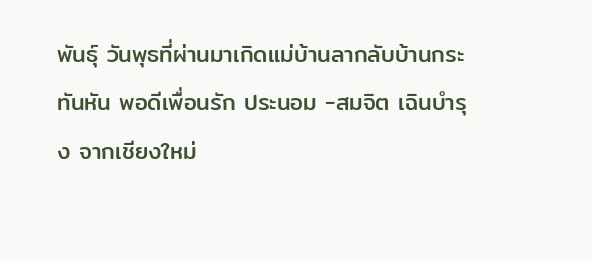พันธ์ุ วันพุธที่ผ่านมาเกิดแม่บ้านลากลับบ้านกระทันหัน พอดีเพื่อนรัก ประนอม -สมจิต เฉินบำรุง จากเชียงใหม่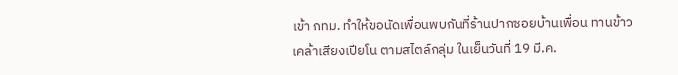เข้า กทม. ทำให้ขอนัดเพื่อนพบกันที่ร้านปากซอยบ้านเพื่อน ทานข้าวเคล้าเสียงเปียโน ตามสไตล์กลุ่ม ในเย็นวันที่ 19 มี.ค.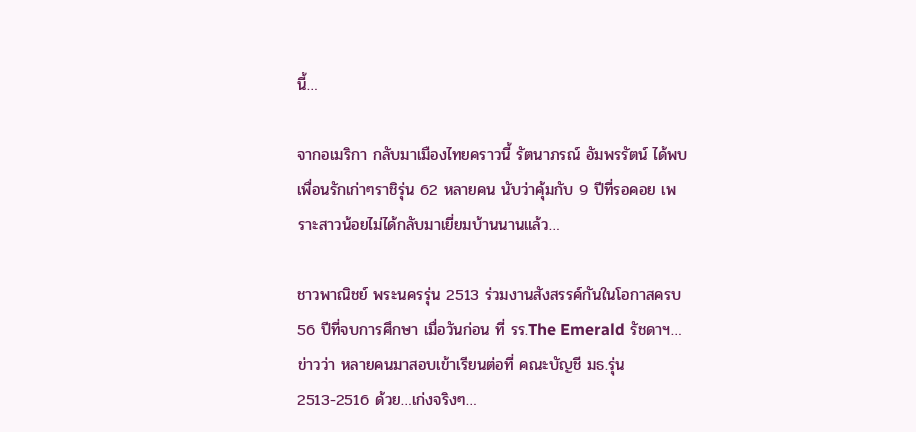นี้…

จากอเมริกา กลับมาเมืองไทยคราวนี้ รัตนาภรณ์ อัมพรรัตน์ ได้พบเพื่อนรักเก่าๆราชิรุ่น 62 หลายคน นับว่าคุ้มกับ 9 ปีที่รอคอย เพราะสาวน้อยไม่ได้กลับมาเยี่ยมบ้านนานแล้ว…

ชาวพาณิชย์ พระนครรุ่น 2513 ร่วมงานสังสรรค์กันในโอกาสครบ 56 ปีที่จบการศึกษา เมื่อวันก่อน ที่ รร.The Emerald รัชดาฯ…ข่าวว่า หลายคนมาสอบเข้าเรียนต่อที่ คณะบัญชี มธ.รุ่น 2513-2516 ด้วย…เก่งจริงๆ…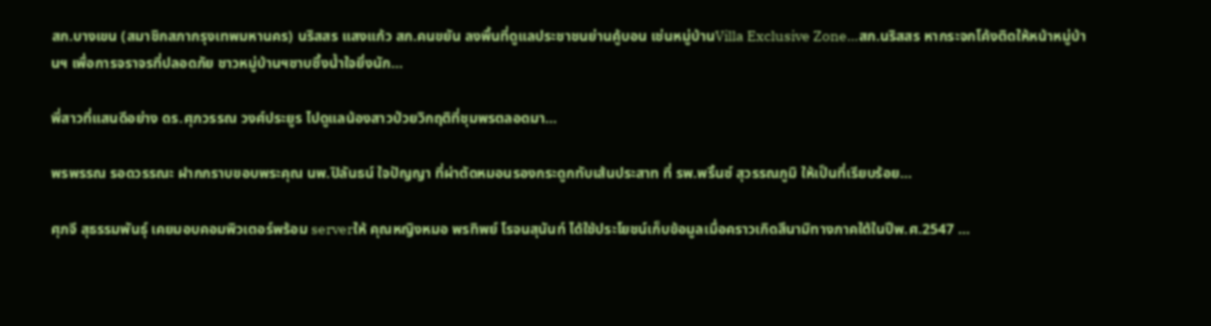สก.บางเขน (สมาชิกสภากรุงเทพมหานคร) นริสสร แสงแก้ว สก.คนขยัน ลงพื้นที่ดูแลประชาชนย่านคู้บอน เช่นหมู่บ้านVilla Exclusive Zone…สก.นริสสร หากระจกโค้งติดให้หน้าหมู่บ้านฯ เพื่อการจราจรที่ปลอดภัย ชาวหมู่บ้านฯซาบซึ้งน้ำใจยิ่งนัก…

พี่สาวที่แสนดีอย่าง ดร.ศุภวรรณ วงศ์ประยูร ไปดูแลน้องสาวป่วยวิกฤติที่ชุมพรตลอดมา…

พรพรรณ รอดวรรณะ ฝากกราบขอบพระคุณ นพ.ปิลันธน์ ใจปัญญา ที่ผ่าตัดหมอนรองกระดูกทับเส้นประสาท ที่ รพ.พริ้นซ์ สุวรรณภูมิ ให้เป็นที่เรียบร้อย…

ศุภจี สุธรรมพันธุ์ เคยมอบคอมพิวเตอร์พร้อม serverให้ คุณหญิงหมอ พรทิพย์ โรจนสุนันท์ ได้ใช้ประโยชน์เก็บข้อมูลเมื่อคราวเกิดสึนามิทางภาคใต้ในปีพ.ศ.2547 …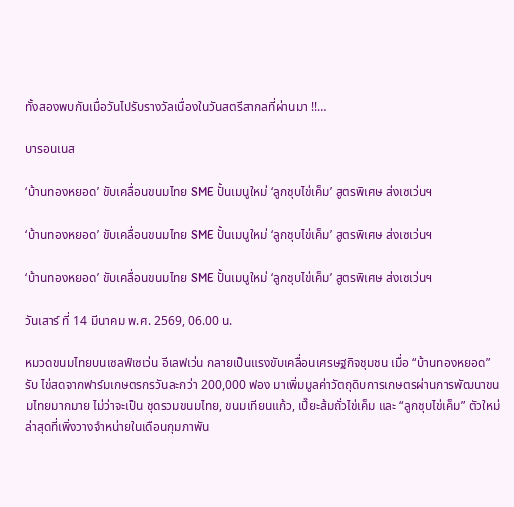ทั้งสองพบกันเมื่อวันไปรับรางวัลเนื่องในวันสตรีสากลที่ผ่านมา !!…

บารอนเนส

‘บ้านทองหยอด’ ขับเคลื่อนขนมไทย SME ปั้นเมนูใหม่ ‘ลูกชุบไข่เค็ม’ สูตรพิเศษ ส่งเซเว่นฯ

‘บ้านทองหยอด’ ขับเคลื่อนขนมไทย SME ปั้นเมนูใหม่ ‘ลูกชุบไข่เค็ม’ สูตรพิเศษ ส่งเซเว่นฯ

‘บ้านทองหยอด’ ขับเคลื่อนขนมไทย SME ปั้นเมนูใหม่ ‘ลูกชุบไข่เค็ม’ สูตรพิเศษ ส่งเซเว่นฯ

วันเสาร์ ที่ 14 มีนาคม พ.ศ. 2569, 06.00 น.

หมวดขนมไทยบนเซลฟ์เซเว่น อีเลฟเว่น กลายเป็นแรงขับเคลื่อนเศรษฐกิจชุมชน เมื่อ “บ้านทองหยอด”  รับ ไข่สดจากฟาร์มเกษตรกรวันละกว่า 200,000 ฟอง มาเพิ่มมูลค่าวัตถุดิบการเกษตรผ่านการพัฒนาขนมไทยมากมาย ไม่ว่าจะเป็น ชุดรวมขนมไทย, ขนมเทียนแก้ว, เปี๊ยะส้มถั่วไข่เค็ม และ “ลูกชุบไข่เค็ม” ตัวใหม่ล่าสุดที่เพิ่งวางจำหน่ายในเดือนกุมภาพัน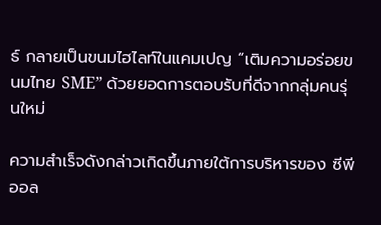ธ์ กลายเป็นขนมไฮไลท์ในแคมเปญ “เติมความอร่อยขนมไทย SME” ด้วยยอดการตอบรับที่ดีจากกลุ่มคนรุ่นใหม่

ความสำเร็จดังกล่าวเกิดขึ้นภายใต้การบริหารของ ซีพี ออล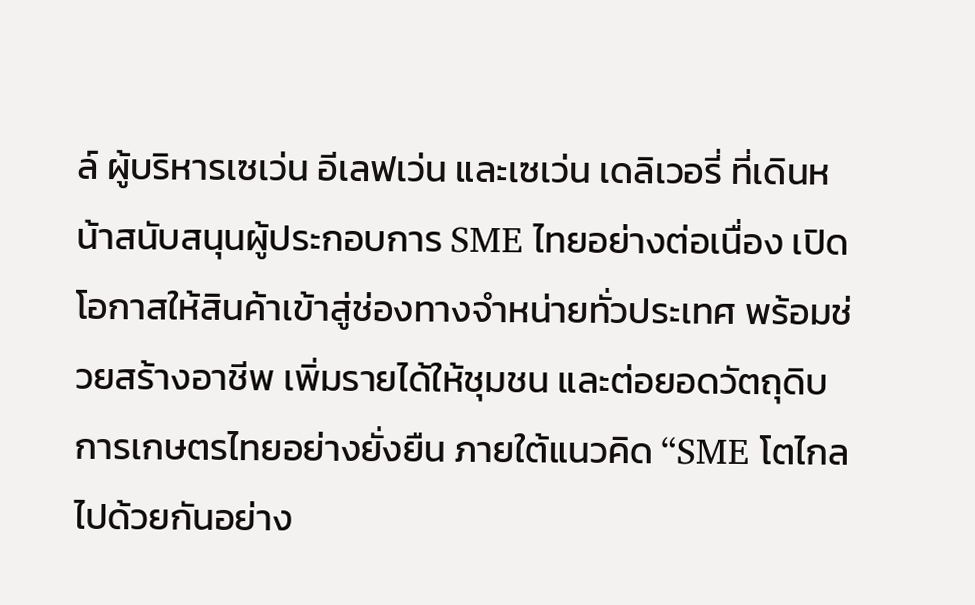ล์ ผู้บริหารเซเว่น อีเลฟเว่น และเซเว่น เดลิเวอรี่ ที่เดินหน้าสนับสนุนผู้ประกอบการ SME ไทยอย่างต่อเนื่อง เปิดโอกาสให้สินค้าเข้าสู่ช่องทางจำหน่ายทั่วประเทศ พร้อมช่วยสร้างอาชีพ เพิ่มรายได้ให้ชุมชน และต่อยอดวัตถุดิบการเกษตรไทยอย่างยั่งยืน ภายใต้แนวคิด “SME โตไกลไปด้วยกันอย่าง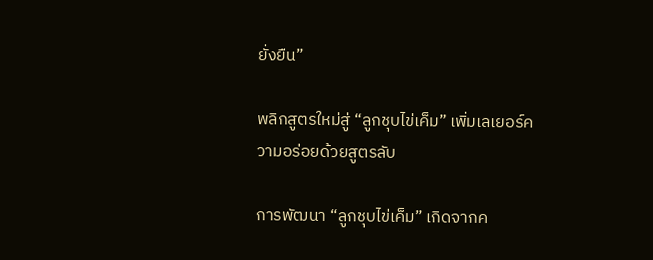ยั่งยืน”

พลิกสูตรใหม่สู่ “ลูกชุบไข่เค็ม” เพิ่มเลเยอร์ความอร่อยด้วยสูตรลับ

การพัฒนา “ลูกชุบไข่เค็ม” เกิดจากค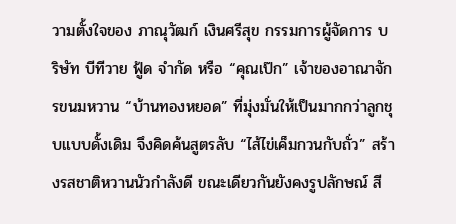วามตั้งใจของ ภาณุวัฒก์ เงินศรีสุข กรรมการผู้จัดการ บริษัท บีทีวาย ฟู้ด จำกัด หรือ “คุณเป๊ก” เจ้าของอาณาจักรขนมหวาน “บ้านทองหยอด” ที่มุ่งมั่นให้เป็นมากกว่าลูกชุบแบบดั้งเดิม จึงคิดค้นสูตรลับ “ไส้ไข่เค็มกวนกับถั่ว” สร้างรสชาติหวานนัวกำลังดี ขณะเดียวกันยังคงรูปลักษณ์ สี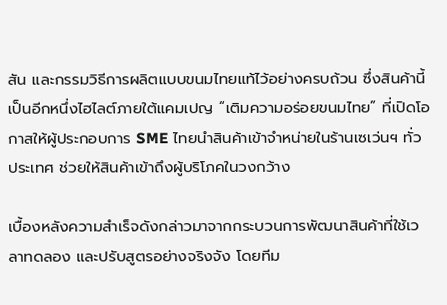สัน และกรรมวิธีการผลิตแบบขนมไทยแท้ไว้อย่างครบถ้วน ซึ่งสินค้านี้เป็นอีกหนึ่งไฮไลต์ภายใต้แคมเปญ “เติมความอร่อยขนมไทย” ที่เปิดโอกาสให้ผู้ประกอบการ SME ไทยนำสินค้าเข้าจำหน่ายในร้านเซเว่นฯ ทั่วประเทศ ช่วยให้สินค้าเข้าถึงผู้บริโภคในวงกว้าง

เบื้องหลังความสำเร็จดังกล่าวมาจากกระบวนการพัฒนาสินค้าที่ใช้เวลาทดลอง และปรับสูตรอย่างจริงจัง โดยทีม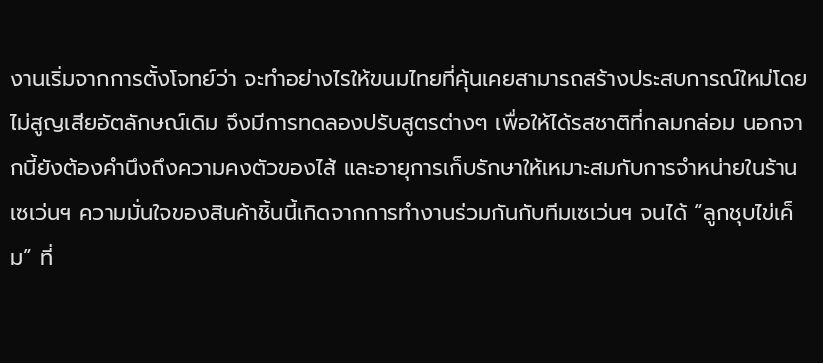งานเริ่มจากการตั้งโจทย์ว่า จะทำอย่างไรให้ขนมไทยที่คุ้นเคยสามารถสร้างประสบการณ์ใหม่โดยไม่สูญเสียอัตลักษณ์เดิม จึงมีการทดลองปรับสูตรต่างๆ เพื่อให้ได้รสชาติที่กลมกล่อม นอกจากนี้ยังต้องคำนึงถึงความคงตัวของไส้ และอายุการเก็บรักษาให้เหมาะสมกับการจำหน่ายในร้านเซเว่นฯ ความมั่นใจของสินค้าชิ้นนี้เกิดจากการทำงานร่วมกันกับทีมเซเว่นฯ จนได้ “ลูกชุบไข่เค็ม” ที่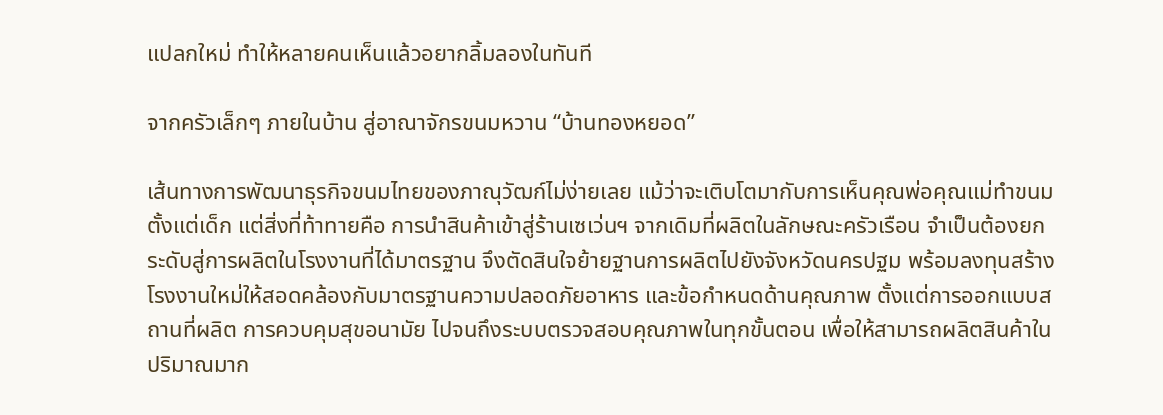แปลกใหม่ ทำให้หลายคนเห็นแล้วอยากลิ้มลองในทันที

จากครัวเล็กๆ ภายในบ้าน สู่อาณาจักรขนมหวาน “บ้านทองหยอด”

เส้นทางการพัฒนาธุรกิจขนมไทยของภาณุวัฒก์ไม่ง่ายเลย แม้ว่าจะเติบโตมากับการเห็นคุณพ่อคุณแม่ทำขนมตั้งแต่เด็ก แต่สิ่งที่ท้าทายคือ การนำสินค้าเข้าสู่ร้านเซเว่นฯ จากเดิมที่ผลิตในลักษณะครัวเรือน จำเป็นต้องยกระดับสู่การผลิตในโรงงานที่ได้มาตรฐาน จึงตัดสินใจย้ายฐานการผลิตไปยังจังหวัดนครปฐม พร้อมลงทุนสร้างโรงงานใหม่ให้สอดคล้องกับมาตรฐานความปลอดภัยอาหาร และข้อกำหนดด้านคุณภาพ ตั้งแต่การออกแบบสถานที่ผลิต การควบคุมสุขอนามัย ไปจนถึงระบบตรวจสอบคุณภาพในทุกขั้นตอน เพื่อให้สามารถผลิตสินค้าในปริมาณมาก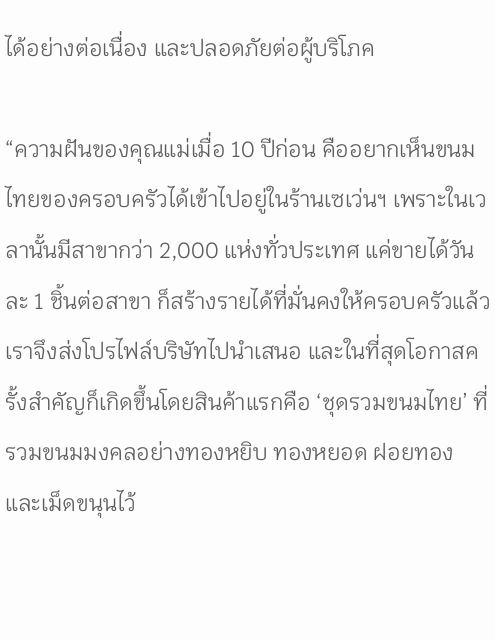ได้อย่างต่อเนื่อง และปลอดภัยต่อผู้บริโภค

“ความฝันของคุณแม่เมื่อ 10 ปีก่อน คืออยากเห็นขนมไทยของครอบครัวได้เข้าไปอยู่ในร้านเซเว่นฯ เพราะในเวลานั้นมีสาขากว่า 2,000 แห่งทั่วประเทศ แค่ขายได้วันละ 1 ชิ้นต่อสาขา ก็สร้างรายได้ที่มั่นคงให้ครอบครัวแล้ว เราจึงส่งโปรไฟล์บริษัทไปนำเสนอ และในที่สุดโอกาสครั้งสำคัญก็เกิดขึ้นโดยสินค้าแรกคือ ‘ชุดรวมขนมไทย’ ที่รวมขนมมงคลอย่างทองหยิบ ทองหยอด ฝอยทอง และเม็ดขนุนไว้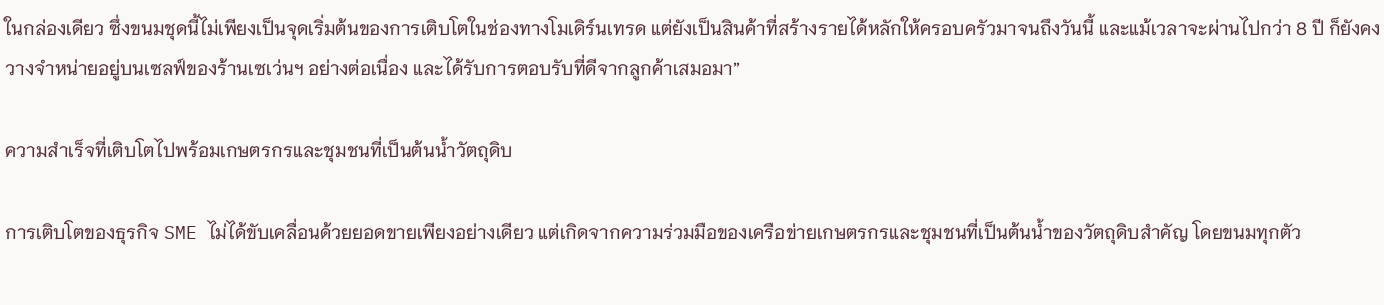ในกล่องเดียว ซึ่งขนมชุดนี้ไม่เพียงเป็นจุดเริ่มต้นของการเติบโตในช่องทางโมเดิร์นเทรด แต่ยังเป็นสินค้าที่สร้างรายได้หลักให้ครอบครัวมาจนถึงวันนี้ และแม้เวลาจะผ่านไปกว่า 8 ปี ก็ยังคงวางจำหน่ายอยู่บนเซลฟ์ของร้านเซเว่นฯ อย่างต่อเนื่อง และได้รับการตอบรับที่ดีจากลูกค้าเสมอมา”

ความสำเร็จที่เติบโตไปพร้อมเกษตรกรและชุมชนที่เป็นต้นน้ำวัตถุดิบ

การเติบโตของธุรกิจ SME ไม่ได้ขับเคลื่อนด้วยยอดขายเพียงอย่างเดียว แต่เกิดจากความร่วมมือของเครือข่ายเกษตรกรและชุมชนที่เป็นต้นน้ำของวัตถุดิบสำคัญ โดยขนมทุกตัว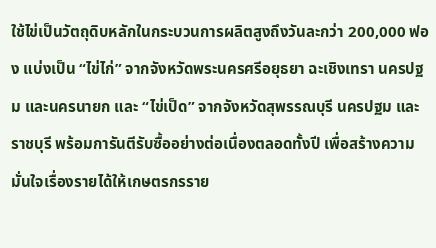ใช้ไข่เป็นวัตถุดิบหลักในกระบวนการผลิตสูงถึงวันละกว่า 200,000 ฟอง แบ่งเป็น “ไข่ไก่” จากจังหวัดพระนครศรีอยุธยา ฉะเชิงเทรา นครปฐม และนครนายก และ “ไข่เป็ด” จากจังหวัดสุพรรณบุรี นครปฐม และราชบุรี พร้อมการันตีรับซื้ออย่างต่อเนื่องตลอดทั้งปี เพื่อสร้างความมั่นใจเรื่องรายได้ให้เกษตรกรราย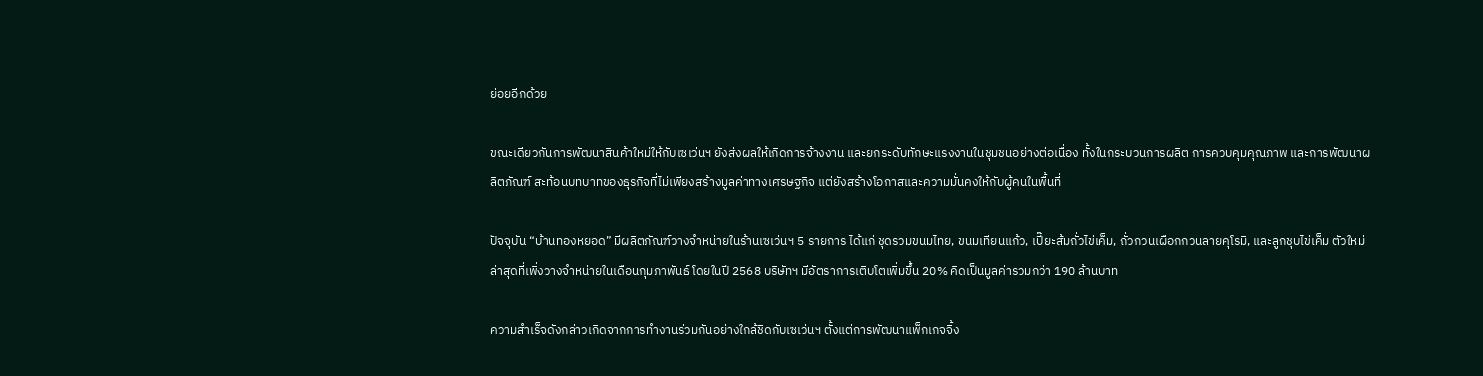ย่อยอีกด้วย

ขณะเดียวกันการพัฒนาสินค้าใหม่ให้กับเซเว่นฯ ยังส่งผลให้เกิดการจ้างงาน และยกระดับทักษะแรงงานในชุมชนอย่างต่อเนื่อง ทั้งในกระบวนการผลิต การควบคุมคุณภาพ และการพัฒนาผลิตภัณฑ์ สะท้อนบทบาทของธุรกิจที่ไม่เพียงสร้างมูลค่าทางเศรษฐกิจ แต่ยังสร้างโอกาสและความมั่นคงให้กับผู้คนในพื้นที่

ปัจจุบัน “บ้านทองหยอด” มีผลิตภัณฑ์วางจำหน่ายในร้านเซเว่นฯ 5 รายการ ได้แก่ ชุดรวมขนมไทย, ขนมเทียนแก้ว, เปี๊ยะส้มถั่วไข่เค็ม, ถั่วกวนเผือกกวนลายคุโรมิ, และลูกชุบไข่เค็ม ตัวใหม่ล่าสุดที่เพิ่งวางจำหน่ายในเดือนกุมภาพันธ์ โดยในปี 2568 บริษัทฯ มีอัตราการเติบโตเพิ่มขึ้น 20% คิดเป็นมูลค่ารวมกว่า 190 ล้านบาท

ความสำเร็จดังกล่าวเกิดจากการทำงานร่วมกันอย่างใกล้ชิดกับเซเว่นฯ ตั้งแต่การพัฒนาแพ็กเกจจิ้ง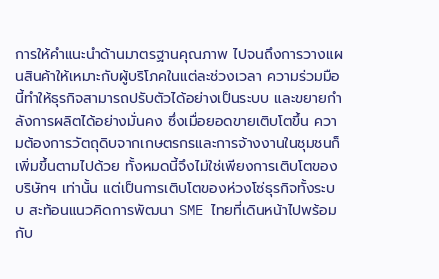การให้คำแนะนำด้านมาตรฐานคุณภาพ ไปจนถึงการวางแผนสินค้าให้เหมาะกับผู้บริโภคในแต่ละช่วงเวลา ความร่วมมือนี้ทำให้ธุรกิจสามารถปรับตัวได้อย่างเป็นระบบ และขยายกำลังการผลิตได้อย่างมั่นคง ซึ่งเมื่อยอดขายเติบโตขึ้น ความต้องการวัตถุดิบจากเกษตรกรและการจ้างงานในชุมชนก็เพิ่มขึ้นตามไปด้วย ทั้งหมดนี้จึงไม่ใช่เพียงการเติบโตของบริษัทฯ เท่านั้น แต่เป็นการเติบโตของห่วงโซ่ธุรกิจทั้งระบบ สะท้อนแนวคิดการพัฒนา SME ไทยที่เดินหน้าไปพร้อมกับ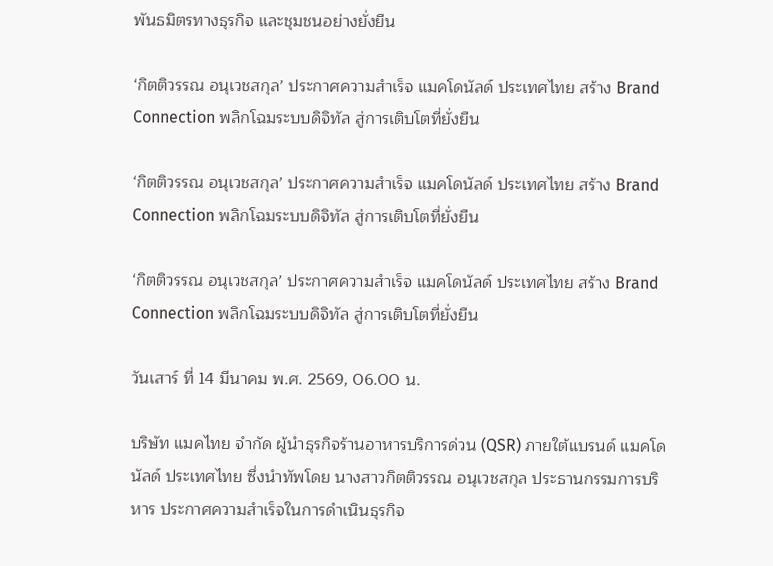พันธมิตรทางธุรกิจ และชุมชนอย่างยั่งยืน

‘กิตติวรรณ อนุเวชสกุล’ ประกาศความสำเร็จ แมคโดนัลด์ ประเทศไทย สร้าง Brand Connection พลิกโฉมระบบดิจิทัล สู่การเติบโตที่ยั่งยืน

‘กิตติวรรณ อนุเวชสกุล’ ประกาศความสำเร็จ แมคโดนัลด์ ประเทศไทย สร้าง Brand Connection พลิกโฉมระบบดิจิทัล สู่การเติบโตที่ยั่งยืน

‘กิตติวรรณ อนุเวชสกุล’ ประกาศความสำเร็จ แมคโดนัลด์ ประเทศไทย สร้าง Brand Connection พลิกโฉมระบบดิจิทัล สู่การเติบโตที่ยั่งยืน

วันเสาร์ ที่ 14 มีนาคม พ.ศ. 2569, 06.00 น.

บริษัท แมคไทย จำกัด ผู้นำธุรกิจร้านอาหารบริการด่วน (QSR) ภายใต้แบรนด์ แมคโดนัลด์ ประเทศไทย ซึ่งนำทัพโดย นางสาวกิตติวรรณ อนุเวชสกุล ประธานกรรมการบริหาร ประกาศความสำเร็จในการดำเนินธุรกิจ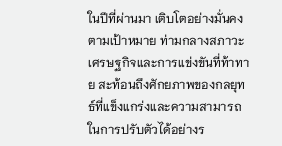ในปีที่ผ่านมา เติบโตอย่างมั่นคงตามเป้าหมาย ท่ามกลางสภาวะเศรษฐกิจและการแข่งขันที่ท้าทาย สะท้อนถึงศักยภาพของกลยุทธ์ที่แข็งแกร่งและความสามารถในการปรับตัวได้อย่างร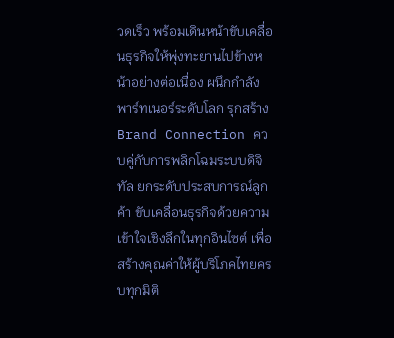วดเร็ว พร้อมเดินหน้าขับเคลื่อนธุรกิจให้พุ่งทะยานไปข้างหน้าอย่างต่อเนื่อง ผนึกกำลังพาร์ทเนอร์ระดับโลก รุกสร้าง Brand Connection ควบคู่กับการพลิกโฉมระบบดิจิทัล ยกระดับประสบการณ์ลูกค้า ขับเคลื่อนธุรกิจด้วยความเข้าใจเชิงลึกในทุกอินไซต์ เพื่อสร้างคุณค่าให้ผู้บริโภคไทยครบทุกมิติ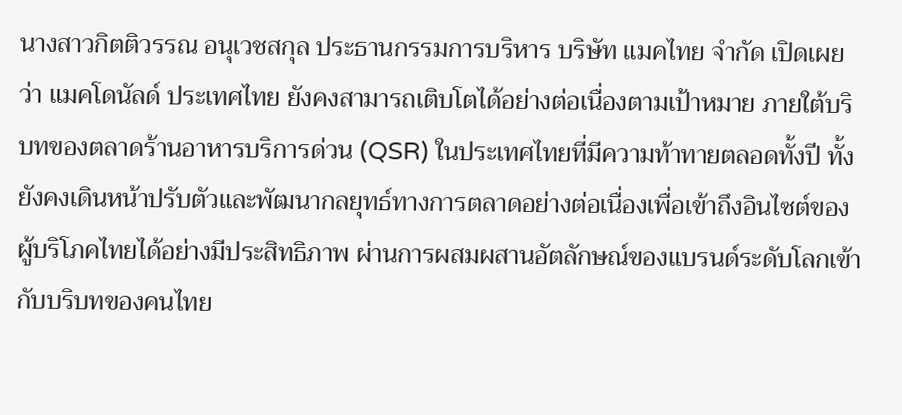นางสาวกิตติวรรณ อนุเวชสกุล ประธานกรรมการบริหาร บริษัท แมคไทย จำกัด เปิดเผยว่า แมคโดนัลด์ ประเทศไทย ยังคงสามารถเติบโตได้อย่างต่อเนื่องตามเป้าหมาย ภายใต้บริบทของตลาดร้านอาหารบริการด่วน (QSR) ในประเทศไทยที่มีความท้าทายตลอดทั้งปี ทั้งยังคงเดินหน้าปรับตัวและพัฒนากลยุทธ์ทางการตลาดอย่างต่อเนื่องเพื่อเข้าถึงอินไซต์ของผู้บริโภคไทยได้อย่างมีประสิทธิภาพ ผ่านการผสมผสานอัตลักษณ์ของแบรนด์ระดับโลกเข้ากับบริบทของคนไทย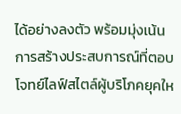ได้อย่างลงตัว พร้อมมุ่งเน้นการสร้างประสบการณ์ที่ตอบโจทย์ไลฟ์สไตล์ผู้บริโภคยุคให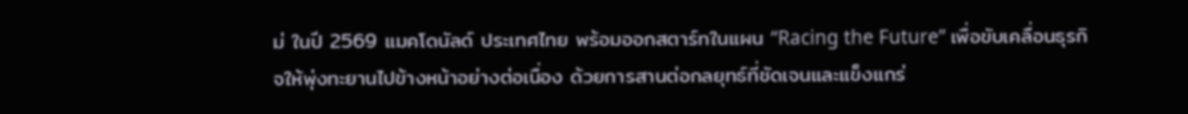ม่ ในปี 2569 แมคโดนัลด์ ประเทศไทย พร้อมออกสตาร์ทในแผน “Racing the Future” เพื่อขับเคลื่อนธุรกิจให้พุ่งทะยานไปข้างหน้าอย่างต่อเนื่อง ด้วยการสานต่อกลยุทธ์ที่ชัดเจนและแข็งแกร่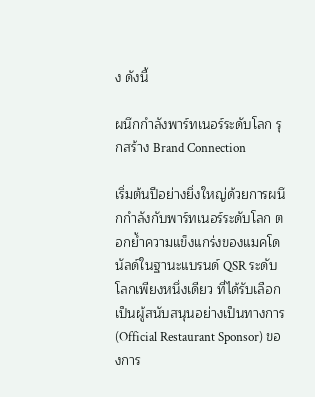ง ดังนี้

ผนึกกำลังพาร์ทเนอร์ระดับโลก รุกสร้าง Brand Connection

เริ่มต้นปีอย่างยิ่งใหญ่ด้วยการผนึกกำลังกับพาร์ทเนอร์ระดับโลก ตอกย้ำความแข็งแกร่งของแมคโดนัลด์ในฐานะแบรนด์ QSR ระดับโลกเพียงหนึ่งเดียว ที่ได้รับเลือกเป็นผู้สนับสนุนอย่างเป็นทางการ (Official Restaurant Sponsor) ของการ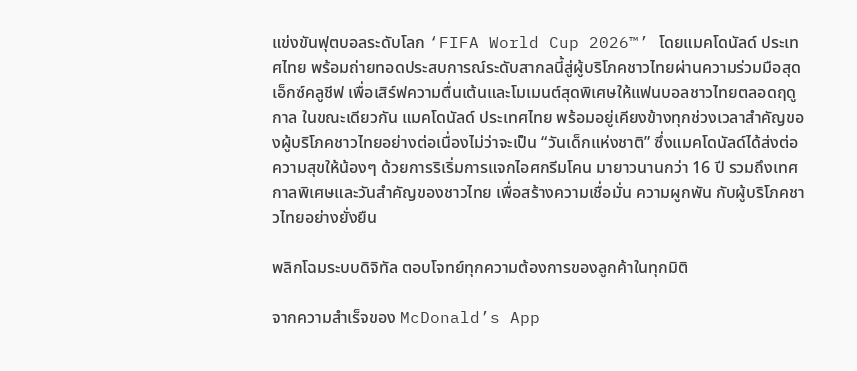แข่งขันฟุตบอลระดับโลก ‘FIFA World Cup 2026™’ โดยแมคโดนัลด์ ประเทศไทย พร้อมถ่ายทอดประสบการณ์ระดับสากลนี้สู่ผู้บริโภคชาวไทยผ่านความร่วมมือสุดเอ็กซ์คลูชีฟ เพื่อเสิร์ฟความตื่นเต้นและโมเมนต์สุดพิเศษให้แฟนบอลชาวไทยตลอดฤดูกาล ในขณะเดียวกัน แมคโดนัลด์ ประเทศไทย พร้อมอยู่เคียงข้างทุกช่วงเวลาสำคัญของผู้บริโภคชาวไทยอย่างต่อเนื่องไม่ว่าจะเป็น “วันเด็กแห่งชาติ” ซึ่งแมคโดนัลด์ได้ส่งต่อความสุขให้น้องๆ ด้วยการริเริ่มการแจกไอศกรีมโคน มายาวนานกว่า 16 ปี รวมถึงเทศกาลพิเศษและวันสำคัญของชาวไทย เพื่อสร้างความเชื่อมั่น ความผูกพัน กับผู้บริโภคชาวไทยอย่างยั่งยืน

พลิกโฉมระบบดิจิทัล ตอบโจทย์ทุกความต้องการของลูกค้าในทุกมิติ

จากความสำเร็จของ McDonald’s App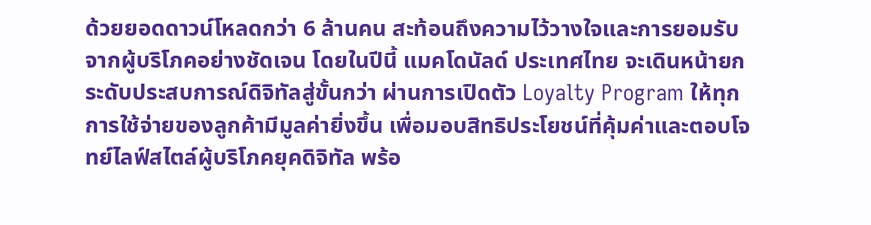ด้วยยอดดาวน์โหลดกว่า 6 ล้านคน สะท้อนถึงความไว้วางใจและการยอมรับจากผู้บริโภคอย่างชัดเจน โดยในปีนี้ แมคโดนัลด์ ประเทศไทย จะเดินหน้ายกระดับประสบการณ์ดิจิทัลสู่ขั้นกว่า ผ่านการเปิดตัว Loyalty Program ให้ทุกการใช้จ่ายของลูกค้ามีมูลค่ายิ่งขึ้น เพื่อมอบสิทธิประโยชน์ที่คุ้มค่าและตอบโจทย์ไลฟ์สไตล์ผู้บริโภคยุคดิจิทัล พร้อ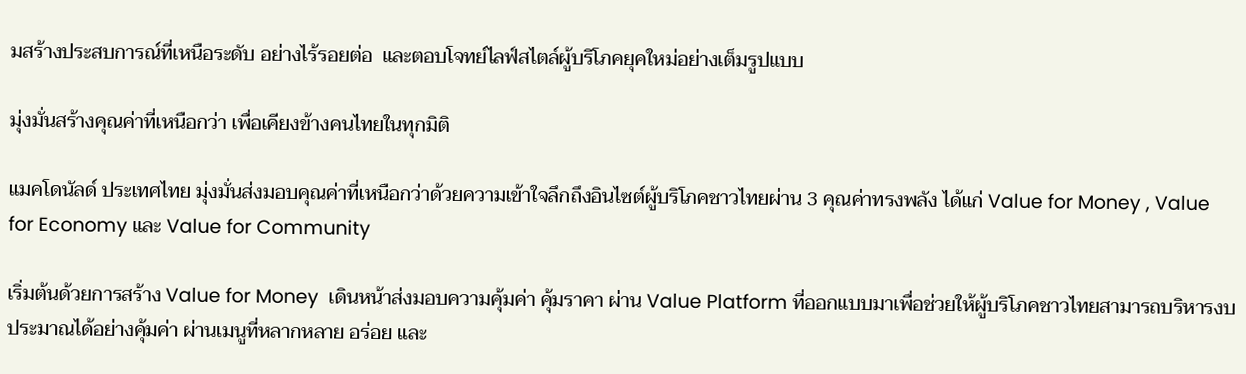มสร้างประสบการณ์ที่เหนือระดับ อย่างไร้รอยต่อ  และตอบโจทย์ไลฟ์สไตล์ผู้บริโภคยุคใหม่อย่างเต็มรูปแบบ

มุ่งมั่นสร้างคุณค่าที่เหนือกว่า เพื่อเคียงข้างคนไทยในทุกมิติ

แมคโดนัลด์ ประเทศไทย มุ่งมั่นส่งมอบคุณค่าที่เหนือกว่าด้วยความเข้าใจลึกถึงอินไซต์ผู้บริโภคชาวไทยผ่าน 3 คุณค่าทรงพลัง ได้แก่ Value for Money , Value for Economy และ Value for Community

เริ่มต้นด้วยการสร้าง Value for Money  เดินหน้าส่งมอบความคุ้มค่า คุ้มราคา ผ่าน Value Platform ที่ออกแบบมาเพื่อช่วยให้ผู้บริโภคชาวไทยสามารถบริหารงบประมาณได้อย่างคุ้มค่า ผ่านเมนูที่หลากหลาย อร่อย และ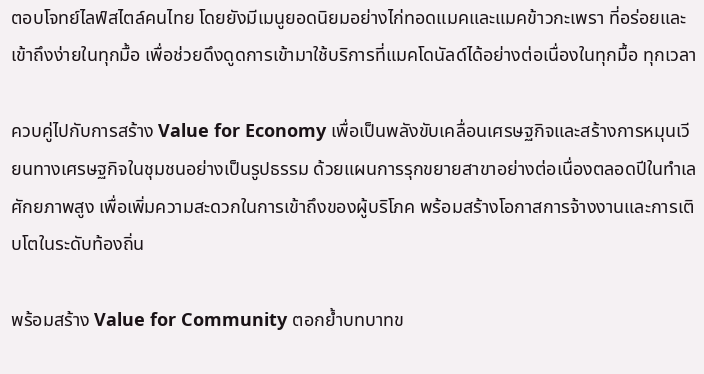ตอบโจทย์ไลฟ์สไตล์คนไทย โดยยังมีเมนูยอดนิยมอย่างไก่ทอดแมคและแมคข้าวกะเพรา ที่อร่อยและเข้าถึงง่ายในทุกมื้อ เพื่อช่วยดึงดูดการเข้ามาใช้บริการที่แมคโดนัลด์ได้อย่างต่อเนื่องในทุกมื้อ ทุกเวลา

ควบคู่ไปกับการสร้าง Value for Economy เพื่อเป็นพลังขับเคลื่อนเศรษฐกิจและสร้างการหมุนเวียนทางเศรษฐกิจในชุมชนอย่างเป็นรูปธรรม ด้วยแผนการรุกขยายสาขาอย่างต่อเนื่องตลอดปีในทำเลศักยภาพสูง เพื่อเพิ่มความสะดวกในการเข้าถึงของผู้บริโภค พร้อมสร้างโอกาสการจ้างงานและการเติบโตในระดับท้องถิ่น

พร้อมสร้าง Value for Community ตอกย้ำบทบาทข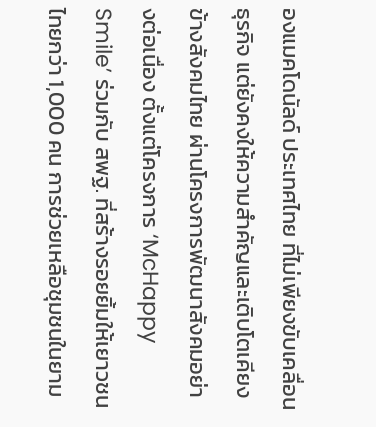องแมคโดนัลด์ ประเทศไทย ที่ไม่เพียงขับเคลื่อนธุรกิจ แต่ยังคงให้ความสำคัญและเติบโตเคียงข้างสังคมไทย ผ่านโครงการพัฒนาสังคมอย่างต่อเนื่อง ตั้งแต่โครงการ ‘McHappy Smile’ ร่วมกับ สพฐ. ที่สร้างรอยยิ้มให้เยาวชนไทยกว่า 1,000 คน การช่วยเหลือชุมชนในยาม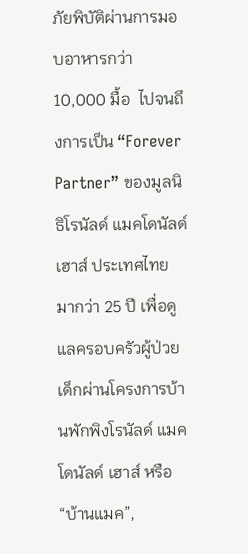ภัยพิบัติผ่านการมอบอาหารกว่า 10,000 มื้อ  ไปจนถึงการเป็น “Forever Partner” ของมูลนิธิโรนัลด์ แมคโดนัลด์ เฮาส์ ประเทศไทย มากว่า 25 ปี เพื่อดูแลครอบครัวผู้ป่วยเด็กผ่านโครงการบ้านพักพิงโรนัลด์ แมคโดนัลด์ เฮาส์ หรือ “บ้านแมค”,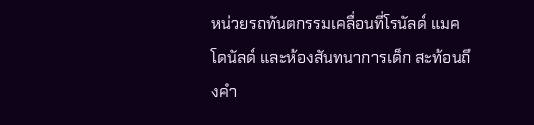หน่วยรถทันตกรรมเคลื่อนที่โรนัลด์ แมคโดนัลด์ และห้องสันทนาการเด็ก สะท้อนถึงคำ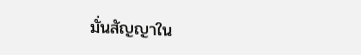มั่นสัญญาใน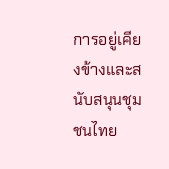การอยู่เคียงข้างและสนับสนุนชุมชนไทย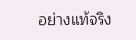อย่างแท้จริง